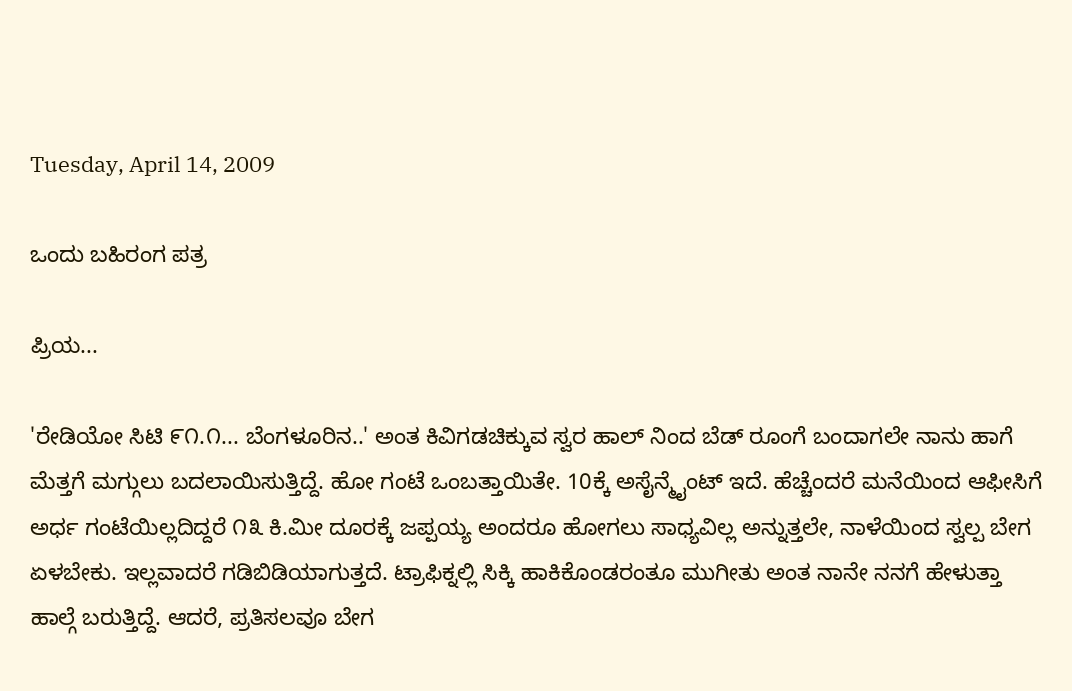Tuesday, April 14, 2009

ಒಂದು ಬಹಿರಂಗ ಪತ್ರ

ಪ್ರಿಯ...

'ರೇಡಿಯೋ ಸಿಟಿ ೯೧.೧... ಬೆಂಗಳೂರಿನ..' ಅಂತ ಕಿವಿಗಡಚಿಕ್ಕುವ ಸ್ವರ ಹಾಲ್ ನಿಂದ ಬೆಡ್ ರೂಂಗೆ ಬಂದಾಗಲೇ ನಾನು ಹಾಗೆ ಮೆತ್ತಗೆ ಮಗ್ಗುಲು ಬದಲಾಯಿಸುತ್ತಿದ್ದೆ. ಹೋ ಗಂಟೆ ಒಂಬತ್ತಾಯಿತೇ. 10ಕ್ಕೆ ಅಸೈನ್ಮೈಂಟ್ ಇದೆ. ಹೆಚ್ಚೆಂದರೆ ಮನೆಯಿಂದ ಆಫೀಸಿಗೆ ಅರ್ಧ ಗಂಟೆಯಿಲ್ಲದಿದ್ದರೆ ೧೩ ಕಿ.ಮೀ ದೂರಕ್ಕೆ ಜಪ್ಪಯ್ಯ ಅಂದರೂ ಹೋಗಲು ಸಾಧ್ಯವಿಲ್ಲ ಅನ್ನುತ್ತಲೇ, ನಾಳೆಯಿಂದ ಸ್ವಲ್ಪ ಬೇಗ ಏಳಬೇಕು. ಇಲ್ಲವಾದರೆ ಗಡಿಬಿಡಿಯಾಗುತ್ತದೆ. ಟ್ರಾಫಿಕ್ನಲ್ಲಿ ಸಿಕ್ಕಿ ಹಾಕಿಕೊಂಡರಂತೂ ಮುಗೀತು ಅಂತ ನಾನೇ ನನಗೆ ಹೇಳುತ್ತಾ ಹಾಲ್ಗೆ ಬರುತ್ತಿದ್ದೆ. ಆದರೆ, ಪ್ರತಿಸಲವೂ ಬೇಗ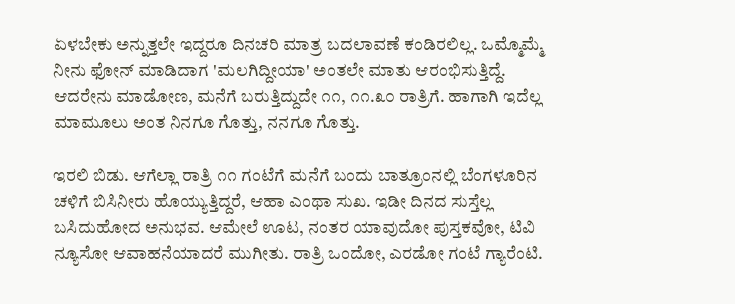ಏಳಬೇಕು ಅನ್ನುತ್ತಲೇ ಇದ್ದರೂ ದಿನಚರಿ ಮಾತ್ರ ಬದಲಾವಣೆ ಕಂಡಿರಲಿಲ್ಲ. ಒಮ್ಮೊಮ್ಮೆ ನೀನು ಫೋನ್ ಮಾಡಿದಾಗ 'ಮಲಗಿದ್ದೀಯಾ' ಅಂತಲೇ ಮಾತು ಆರಂಭಿಸುತ್ತಿದ್ದೆ. ಆದರೇನು ಮಾಡೋಣ, ಮನೆಗೆ ಬರುತ್ತಿದ್ದುದೇ ೧೧, ೧೧.೩೦ ರಾತ್ರಿಗೆ. ಹಾಗಾಗಿ ಇದೆಲ್ಲ ಮಾಮೂಲು ಅಂತ ನಿನಗೂ ಗೊತ್ತು, ನನಗೂ ಗೊತ್ತು.

ಇರಲಿ ಬಿಡು. ಆಗೆಲ್ಲಾ ರಾತ್ರಿ ೧೧ ಗಂಟೆಗೆ ಮನೆಗೆ ಬಂದು ಬಾತ್ರೂಂನಲ್ಲಿ ಬೆಂಗಳೂರಿನ ಚಳಿಗೆ ಬಿಸಿನೀರು ಹೊಯ್ಯುತ್ತಿದ್ದರೆ, ಆಹಾ ಎಂಥಾ ಸುಖ. ಇಡೀ ದಿನದ ಸುಸ್ತೆಲ್ಲ ಬಸಿದುಹೋದ ಅನುಭವ. ಆಮೇಲೆ ಊಟ, ನಂತರ ಯಾವುದೋ ಪುಸ್ತಕವೋ, ಟಿವಿ ನ್ಯೂಸೋ ಆವಾಹನೆಯಾದರೆ ಮುಗೀತು. ರಾತ್ರಿ ಒಂದೋ, ಎರಡೋ ಗಂಟೆ ಗ್ಯಾರೆಂಟಿ.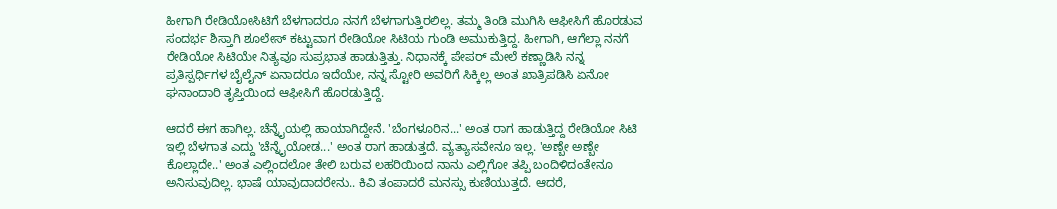ಹೀಗಾಗಿ ರೇಡಿಯೋಸಿಟಿಗೆ ಬೆಳಗಾದರೂ ನನಗೆ ಬೆಳಗಾಗುತ್ತಿರಲಿಲ್ಲ. ತಮ್ಮ ತಿಂಡಿ ಮುಗಿಸಿ ಆಫೀಸಿಗೆ ಹೊರಡುವ ಸಂದರ್ಭ ಶಿಸ್ತಾಗಿ ಶೂಲೇಸ್ ಕಟ್ಟುವಾಗ ರೇಡಿಯೋ ಸಿಟಿಯ ಗುಂಡಿ ಅಮುಕುತ್ತಿದ್ದ. ಹೀಗಾಗಿ, ಆಗೆಲ್ಲಾ ನನಗೆ ರೇಡಿಯೋ ಸಿಟಿಯೇ ನಿತ್ಯವೂ ಸುಪ್ರಭಾತ ಹಾಡುತ್ತಿತ್ತು. ನಿಧಾನಕ್ಕೆ ಪೇಪರ್ ಮೇಲೆ ಕಣ್ಣಾಡಿಸಿ ನನ್ನ ಪ್ರತಿಸ್ಪರ್ಧಿಗಳ ಬೈಲೈನ್ ಏನಾದರೂ ಇದೆಯೇ, ನನ್ನ ಸ್ಟೋರಿ ಅವರಿಗೆ ಸಿಕ್ಕಿಲ್ಲ ಅಂತ ಖಾತ್ರಿಪಡಿಸಿ ಏನೋ ಘನಾಂದಾರಿ ತೃಪ್ತಿಯಿಂದ ಆಫೀಸಿಗೆ ಹೊರಡುತ್ತಿದ್ದೆ.

ಆದರೆ ಈಗ ಹಾಗಿಲ್ಲ. ಚೆನ್ನೈಯಲ್ಲಿ ಹಾಯಾಗಿದ್ದೇನೆ. 'ಬೆಂಗಳೂರಿನ...' ಅಂತ ರಾಗ ಹಾಡುತ್ತಿದ್ದ ರೇಡಿಯೋ ಸಿಟಿ ಇಲ್ಲಿ ಬೆಳಗಾತ ಎದ್ದು 'ಚೆನ್ನೈಯೋಡ...' ಅಂತ ರಾಗ ಹಾಡುತ್ತದೆ. ವ್ಯತ್ಯಾಸವೇನೂ ಇಲ್ಲ. 'ಅಣ್ಬೇ ಅಣ್ಬೇ ಕೊಲ್ಲಾದೇ..' ಅಂತ ಎಲ್ಲಿಂದಲೋ ತೇಲಿ ಬರುವ ಲಹರಿಯಿಂದ ನಾನು ಎಲ್ಲಿಗೋ ತಪ್ಪಿ ಬಂದಿಳಿದಂತೇನೂ ಅನಿಸುವುದಿಲ್ಲ. ಭಾಷೆ ಯಾವುದಾದರೇನು.. ಕಿವಿ ತಂಪಾದರೆ ಮನಸ್ಸು ಕುಣಿಯುತ್ತದೆ. ಆದರೆ,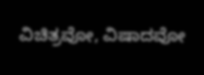ವಿಚಿತ್ರವೋ, ವಿಷಾದವೋ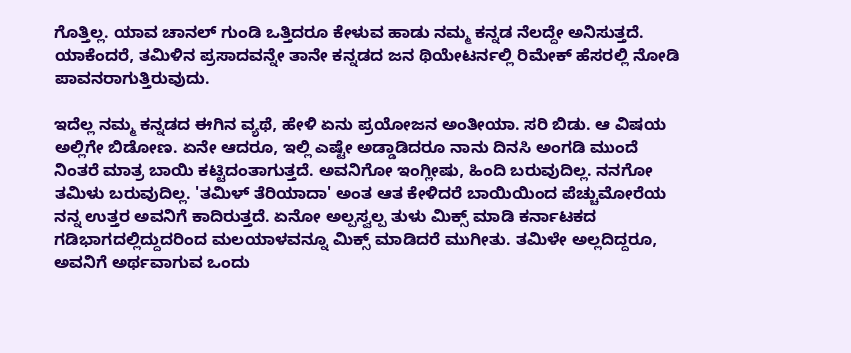ಗೊತ್ತಿಲ್ಲ. ಯಾವ ಚಾನಲ್ ಗುಂಡಿ ಒತ್ತಿದರೂ ಕೇಳುವ ಹಾಡು ನಮ್ಮ ಕನ್ನಡ ನೆಲದ್ದೇ ಅನಿಸುತ್ತದೆ. ಯಾಕೆಂದರೆ, ತಮಿಳಿನ ಪ್ರಸಾದವನ್ನೇ ತಾನೇ ಕನ್ನಡದ ಜನ ಥಿಯೇಟರ್ನಲ್ಲಿ ರಿಮೇಕ್ ಹೆಸರಲ್ಲಿ ನೋಡಿ ಪಾವನರಾಗುತ್ತಿರುವುದು.

ಇದೆಲ್ಲ ನಮ್ಮ ಕನ್ನಡದ ಈಗಿನ ವ್ಯಥೆ, ಹೇಳಿ ಏನು ಪ್ರಯೋಜನ ಅಂತೀಯಾ. ಸರಿ ಬಿಡು. ಆ ವಿಷಯ ಅಲ್ಲಿಗೇ ಬಿಡೋಣ. ಏನೇ ಆದರೂ, ಇಲ್ಲಿ ಎಷ್ಟೇ ಅಡ್ಡಾಡಿದರೂ ನಾನು ದಿನಸಿ ಅಂಗಡಿ ಮುಂದೆ ನಿಂತರೆ ಮಾತ್ರ ಬಾಯಿ ಕಟ್ಟಿದಂತಾಗುತ್ತದೆ. ಅವನಿಗೋ ಇಂಗ್ಲೀಷು, ಹಿಂದಿ ಬರುವುದಿಲ್ಲ. ನನಗೋ ತಮಿಳು ಬರುವುದಿಲ್ಲ. 'ತಮಿಳ್ ತೆರಿಯಾದಾ' ಅಂತ ಆತ ಕೇಳಿದರೆ ಬಾಯಿಯಿಂದ ಪೆಚ್ಚುಮೋರೆಯ ನನ್ನ ಉತ್ತರ ಅವನಿಗೆ ಕಾದಿರುತ್ತದೆ. ಏನೋ ಅಲ್ಪಸ್ವಲ್ಪ ತುಳು ಮಿಕ್ಸ್ ಮಾಡಿ ಕರ್ನಾಟಕದ ಗಡಿಭಾಗದಲ್ಲಿದ್ದುದರಿಂದ ಮಲಯಾಳವನ್ನೂ ಮಿಕ್ಸ್ ಮಾಡಿದರೆ ಮುಗೀತು. ತಮಿಳೇ ಅಲ್ಲದಿದ್ದರೂ, ಅವನಿಗೆ ಅರ್ಥವಾಗುವ ಒಂದು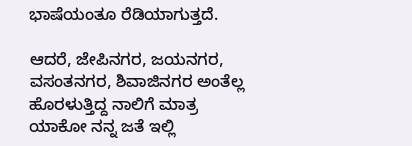ಭಾಷೆಯಂತೂ ರೆಡಿಯಾಗುತ್ತದೆ.

ಆದರೆ, ಜೇಪಿನಗರ, ಜಯನಗರ, ವಸಂತನಗರ, ಶಿವಾಜಿನಗರ ಅಂತೆಲ್ಲ ಹೊರಳುತ್ತಿದ್ದ ನಾಲಿಗೆ ಮಾತ್ರ ಯಾಕೋ ನನ್ನ ಜತೆ ಇಲ್ಲಿ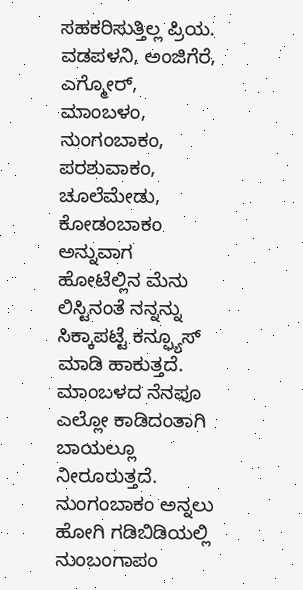ಸಹಕರಿಸುತ್ತಿಲ್ಲ ಪ್ರಿಯ. ವಡಪಳನಿ, ಅಂಜಿಗೆರೆ, ಎಗ್ಮೋರ್, ಮಾಂಬಳಂ, ನುಂಗಂಬಾಕಂ, ಪರಶುವಾಕಂ, ಚೂಲೆಮೇಡು, ಕೋಡಂಬಾಕಂ ಅನ್ನುವಾಗ ಹೋಟೆಲ್ಲಿನ ಮೆನು ಲಿಸ್ಟಿನಂತೆ ನನ್ನನ್ನು ಸಿಕ್ಕಾಪಟ್ಟೆ ಕನ್ಫ್ಯೂಸ್ ಮಾಡಿ ಹಾಕುತ್ತದೆ. ಮಾಂಬಳದ ನೆನಪೂ ಎಲ್ಲೋ ಕಾಡಿದಂತಾಗಿ ಬಾಯಲ್ಲೂ ನೀರೂರುತ್ತದೆ. ನುಂಗಂಬಾಕಂ ಅನ್ನಲು ಹೋಗಿ ಗಡಿಬಿಡಿಯಲ್ಲಿ ನುಂಬಂಗಾಪಂ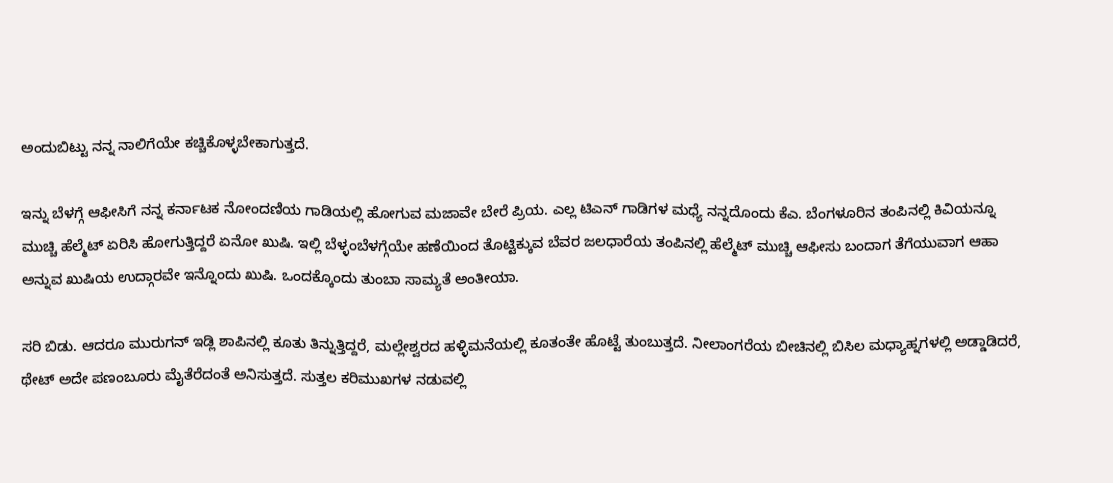ಅಂದುಬಿಟ್ಟು ನನ್ನ ನಾಲಿಗೆಯೇ ಕಚ್ಚಿಕೊಳ್ಳಬೇಕಾಗುತ್ತದೆ.

ಇನ್ನು ಬೆಳಗ್ಗೆ ಆಫೀಸಿಗೆ ನನ್ನ ಕರ್ನಾಟಕ ನೋಂದಣಿಯ ಗಾಡಿಯಲ್ಲಿ ಹೋಗುವ ಮಜಾವೇ ಬೇರೆ ಪ್ರಿಯ. ಎಲ್ಲ ಟಿಎನ್ ಗಾಡಿಗಳ ಮಧ್ಯೆ ನನ್ನದೊಂದು ಕೆಎ. ಬೆಂಗಳೂರಿನ ತಂಪಿನಲ್ಲಿ ಕಿವಿಯನ್ನೂ ಮುಚ್ಚಿ ಹೆಲ್ಮೆಟ್ ಏರಿಸಿ ಹೋಗುತ್ತಿದ್ದರೆ ಏನೋ ಖುಷಿ. ಇಲ್ಲಿ ಬೆಳ್ಳಂಬೆಳಗ್ಗೆಯೇ ಹಣೆಯಿಂದ ತೊಟ್ಟಿಕ್ಕುವ ಬೆವರ ಜಲಧಾರೆಯ ತಂಪಿನಲ್ಲಿ ಹೆಲ್ಮೆಟ್ ಮುಚ್ಚಿ ಆಫೀಸು ಬಂದಾಗ ತೆಗೆಯುವಾಗ ಆಹಾ ಅನ್ನುವ ಖುಷಿಯ ಉದ್ಗಾರವೇ ಇನ್ನೊಂದು ಖುಷಿ. ಒಂದಕ್ಕೊಂದು ತುಂಬಾ ಸಾಮ್ಯತೆ ಅಂತೀಯಾ.

ಸರಿ ಬಿಡು. ಆದರೂ ಮುರುಗನ್ ಇಡ್ಲಿ ಶಾಪಿನಲ್ಲಿ ಕೂತು ತಿನ್ನುತ್ತಿದ್ದರೆ, ಮಲ್ಲೇಶ್ವರದ ಹಳ್ಳಿಮನೆಯಲ್ಲಿ ಕೂತಂತೇ ಹೊಟ್ಟೆ ತುಂಬುತ್ತದೆ. ನೀಲಾಂಗರೆಯ ಬೀಚಿನಲ್ಲಿ ಬಿಸಿಲ ಮಧ್ಯಾಹ್ನಗಳಲ್ಲಿ ಅಡ್ಡಾಡಿದರೆ, ಥೇಟ್ ಅದೇ ಪಣಂಬೂರು ಮೈತೆರೆದಂತೆ ಅನಿಸುತ್ತದೆ. ಸುತ್ತಲ ಕರಿಮುಖಗಳ ನಡುವಲ್ಲಿ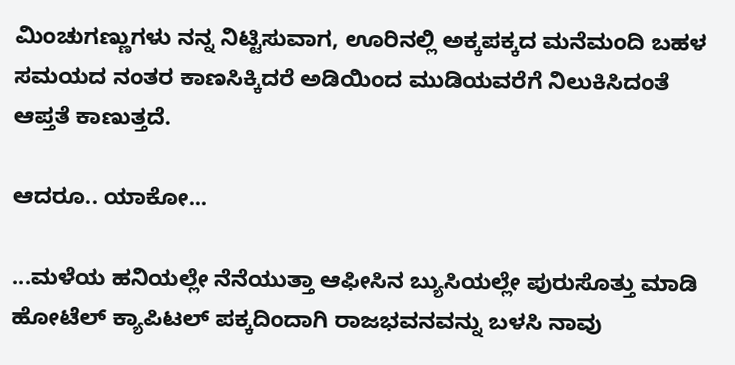ಮಿಂಚುಗಣ್ಣುಗಳು ನನ್ನ ನಿಟ್ಟಿಸುವಾಗ, ಊರಿನಲ್ಲಿ ಅಕ್ಕಪಕ್ಕದ ಮನೆಮಂದಿ ಬಹಳ ಸಮಯದ ನಂತರ ಕಾಣಸಿಕ್ಕಿದರೆ ಅಡಿಯಿಂದ ಮುಡಿಯವರೆಗೆ ನಿಲುಕಿಸಿದಂತೆ ಆಪ್ತತೆ ಕಾಣುತ್ತದೆ.

ಆದರೂ.. ಯಾಕೋ...

...ಮಳೆಯ ಹನಿಯಲ್ಲೇ ನೆನೆಯುತ್ತಾ ಆಫೀಸಿನ ಬ್ಯುಸಿಯಲ್ಲೇ ಪುರುಸೊತ್ತು ಮಾಡಿ ಹೋಟೆಲ್ ಕ್ಯಾಪಿಟಲ್ ಪಕ್ಕದಿಂದಾಗಿ ರಾಜಭವನವನ್ನು ಬಳಸಿ ನಾವು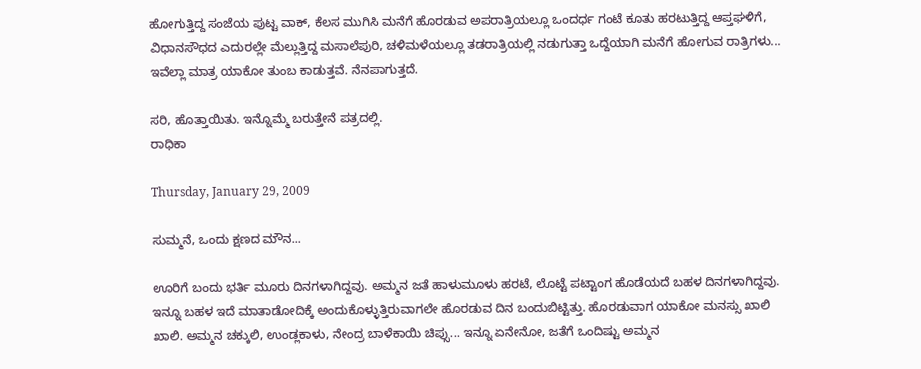ಹೋಗುತ್ತಿದ್ದ ಸಂಜೆಯ ಪುಟ್ಟ ವಾಕ್, ಕೆಲಸ ಮುಗಿಸಿ ಮನೆಗೆ ಹೊರಡುವ ಅಪರಾತ್ರಿಯಲ್ಲೂ ಒಂದರ್ಧ ಗಂಟೆ ಕೂತು ಹರಟುತ್ತಿದ್ದ ಆಪ್ತಘಳಿಗೆ, ವಿಧಾನಸೌಧದ ಎದುರಲ್ಲೇ ಮೆಲ್ಲುತ್ತಿದ್ದ ಮಸಾಲೆಪುರಿ, ಚಳಿಮಳೆಯಲ್ಲೂ ತಡರಾತ್ರಿಯಲ್ಲಿ ನಡುಗುತ್ತಾ ಒದ್ದೆಯಾಗಿ ಮನೆಗೆ ಹೋಗುವ ರಾತ್ರಿಗಳು... ಇವೆಲ್ಲಾ ಮಾತ್ರ ಯಾಕೋ ತುಂಬ ಕಾಡುತ್ತವೆ. ನೆನಪಾಗುತ್ತದೆ.

ಸರಿ, ಹೊತ್ತಾಯಿತು. ಇನ್ನೊಮ್ಮೆ ಬರುತ್ತೇನೆ ಪತ್ರದಲ್ಲಿ.
ರಾಧಿಕಾ

Thursday, January 29, 2009

ಸುಮ್ಮನೆ, ಒಂದು ಕ್ಷಣದ ಮೌನ...

ಊರಿಗೆ ಬಂದು ಭರ್ತಿ ಮೂರು ದಿನಗಳಾಗಿದ್ದವು. ಅಮ್ಮನ ಜತೆ ಹಾಳುಮೂಳು ಹರಟೆ, ಲೊಟ್ಟೆ ಪಟ್ಟಾಂಗ ಹೊಡೆಯದೆ ಬಹಳ ದಿನಗಳಾಗಿದ್ದವು. ಇನ್ನೂ ಬಹಳ ಇದೆ ಮಾತಾಡೋದಿಕ್ಕೆ ಅಂದುಕೊಳ್ಳುತ್ತಿರುವಾಗಲೇ ಹೊರಡುವ ದಿನ ಬಂದುಬಿಟ್ಟಿತ್ತು. ಹೊರಡುವಾಗ ಯಾಕೋ ಮನಸ್ಸು ಖಾಲಿ ಖಾಲಿ. ಅಮ್ಮನ ಚಕ್ಕುಲಿ, ಉಂಡ್ಲಕಾಳು, ನೇಂದ್ರ ಬಾಳೆಕಾಯಿ ಚಿಪ್ಸು... ಇನ್ನೂ ಏನೇನೋ, ಜತೆಗೆ ಒಂದಿಷ್ಟು ಅಮ್ಮನ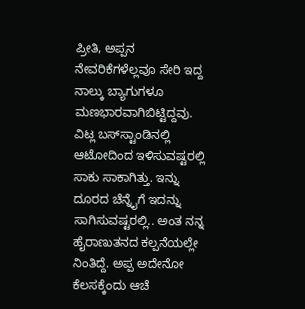ಪ್ರೀತಿ, ಅಪ್ಪನ ನೇವರಿಕೆಗಳೆಲ್ಲವೂ ಸೇರಿ ಇದ್ದ ನಾಲ್ಕು ಬ್ಯಾಗುಗಳೂ ಮಣಭಾರವಾಗಿಬಿಟ್ಟಿದ್ದವು. ವಿಟ್ಲ ಬಸ್‌ಸ್ಟಾಂಡಿನಲ್ಲಿ ಆಟೋದಿಂದ ಇಳಿಸುವಷ್ಟರಲ್ಲಿ ಸಾಕು ಸಾಕಾಗಿತ್ತು. ಇನ್ನು ದೂರದ ಚೆನ್ನೈಗೆ ಇದನ್ನು ಸಾಗಿಸುವಷ್ಟರಲ್ಲಿ.. ಅಂತ ನನ್ನ ಹೈರಾಣುತನದ ಕಲ್ಪನೆಯಲ್ಲೇ ನಿಂತಿದ್ದೆ. ಅಪ್ಪ ಅದೇನೋ ಕೆಲಸಕ್ಕೆಂದು ಆಚೆ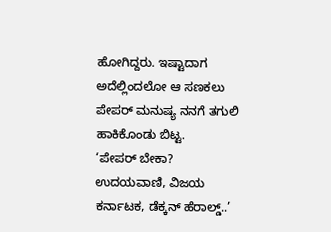ಹೋಗಿದ್ದರು. ಇಷ್ಟಾದಾಗ ಅದೆಲ್ಲಿಂದಲೋ ಆ ಸಣಕಲು ಪೇಪರ್‌ ಮನುಷ್ಯ ನನಗೆ ತಗುಲಿ ಹಾಕಿಕೊಂಡು ಬಿಟ್ಟ.
‘ಪೇಪರ್‌ ಬೇಕಾ? ಉದಯವಾಣಿ, ವಿಜಯ ಕರ್ನಾಟಕ, ಡೆಕ್ಕನ್‌ ಹೆರಾಲ್ಡ್‌..’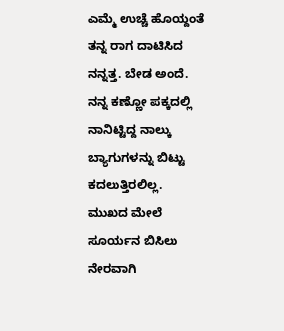ಎಮ್ಮೆ ಉಚ್ಚೆ ಹೊಯ್ದಂತೆ ತನ್ನ ರಾಗ ದಾಟಿಸಿದ ನನ್ನತ್ತ. ಬೇಡ ಅಂದೆ. ನನ್ನ ಕಣ್ಣೋ ಪಕ್ಕದಲ್ಲಿ ನಾನಿಟ್ಟಿದ್ದ ನಾಲ್ಕು ಬ್ಯಾಗುಗಳನ್ನು ಬಿಟ್ಟು ಕದಲುತ್ತಿರಲಿಲ್ಲ. ಮುಖದ ಮೇಲೆ ಸೂರ್ಯನ ಬಿಸಿಲು ನೇರವಾಗಿ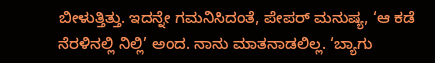ಬೀಳುತ್ತಿತ್ತು. ಇದನ್ನೇ ಗಮನಿಸಿದಂತೆ, ಪೇಪರ್ ಮನುಷ್ಯ, ‘ಆ ಕಡೆ ನೆರಳಿನಲ್ಲಿ ನಿಲ್ಲಿ’ ಅಂದ. ನಾನು ಮಾತನಾಡಲಿಲ್ಲ. ‘ಬ್ಯಾಗು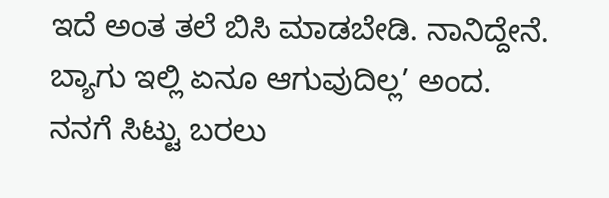ಇದೆ ಅಂತ ತಲೆ ಬಿಸಿ ಮಾಡಬೇಡಿ. ನಾನಿದ್ದೇನೆ. ಬ್ಯಾಗು ಇಲ್ಲಿ ಏನೂ ಆಗುವುದಿಲ್ಲ’ ಅಂದ. ನನಗೆ ಸಿಟ್ಟು ಬರಲು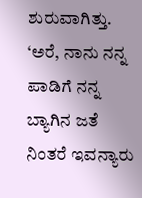ಶುರುವಾಗಿತ್ತು. ‘ಅರೆ, ನಾನು ನನ್ನ ಪಾಡಿಗೆ ನನ್ನ ಬ್ಯಾಗಿನ ಜತೆ ನಿಂತರೆ ಇವನ್ಯಾರು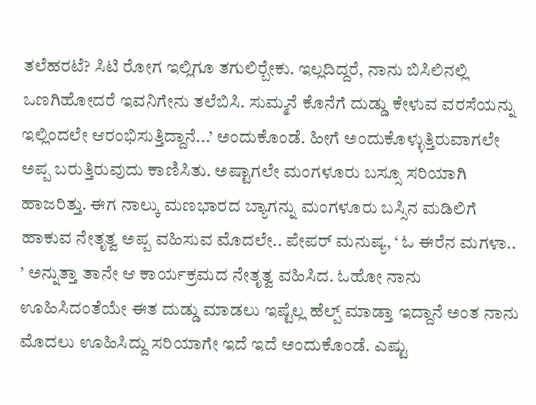ತಲೆಹರಟೆ? ಸಿಟಿ ರೋಗ ಇಲ್ಲಿಗೂ ತಗುಲಿರ್‍ಬೇಕು. ಇಲ್ಲದಿದ್ದರೆ, ನಾನು ಬಿಸಿಲಿನಲ್ಲಿ ಒಣಗಿಹೋದರೆ ಇವನಿಗೇನು ತಲೆಬಿಸಿ. ಸುಮ್ಮನೆ ಕೊನೆಗೆ ದುಡ್ಡು ಕೇಳುವ ವರಸೆಯನ್ನು ಇಲ್ಲಿಂದಲೇ ಆರಂಭಿಸುತ್ತಿದ್ದಾನೆ...’ ಅಂದುಕೊಂಡೆ. ಹೀಗೆ ಅಂದುಕೊಳ್ಳುತ್ತಿರುವಾಗಲೇ ಅಪ್ಪ ಬರುತ್ತಿರುವುದು ಕಾಣಿಸಿತು. ಅಷ್ಟಾಗಲೇ ಮಂಗಳೂರು ಬಸ್ಸೂ ಸರಿಯಾಗಿ ಹಾಜರಿತ್ತು. ಈಗ ನಾಲ್ಕು ಮಣಭಾರದ ಬ್ಯಾಗನ್ನು ಮಂಗಳೂರು ಬಸ್ಸಿನ ಮಡಿಲಿಗೆ ಹಾಕುವ ನೇತೃತ್ವ ಅಪ್ಪ ವಹಿಸುವ ಮೊದಲೇ.. ಪೇಪರ್‌ ಮನುಷ್ಯ, ‘ ಓ ಈರೆನ ಮಗಳಾ.. ’ ಅನ್ನುತ್ತಾ ತಾನೇ ಆ ಕಾರ್ಯಕ್ರಮದ ನೇತೃತ್ವ ವಹಿಸಿದ. ಓಹೋ ನಾನು ಊಹಿಸಿದಂತೆಯೇ ಈತ ದುಡ್ಡು ಮಾಡಲು ಇಷ್ಟೆಲ್ಲ ಹೆಲ್ಪ್‌ ಮಾಡ್ತಾ ಇದ್ದಾನೆ ಅಂತ ನಾನು ಮೊದಲು ಊಹಿಸಿದ್ದು ಸರಿಯಾಗೇ ಇದೆ ಇದೆ ಅಂದುಕೊಂಡೆ. ಎಷ್ಟು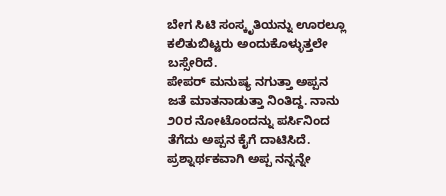ಬೇಗ ಸಿಟಿ ಸಂಸ್ಕೃತಿಯನ್ನು ಊರಲ್ಲೂ ಕಲಿತುಬಿಟ್ಟರು ಅಂದುಕೊಳ್ಳುತ್ತಲೇ ಬಸ್ಸೇರಿದೆ.
ಪೇಪರ್‌ ಮನುಷ್ಯ ನಗುತ್ತಾ ಅಪ್ಪನ ಜತೆ ಮಾತನಾಡುತ್ತಾ ನಿಂತಿದ್ದ. ನಾನು ೨೦ರ ನೋಟೊಂದನ್ನು ಪರ್ಸಿನಿಂದ ತೆಗೆದು ಅಪ್ಪನ ಕೈಗೆ ದಾಟಿಸಿದೆ. ಪ್ರಶ್ನಾರ್ಥಕವಾಗಿ ಅಪ್ಪ ನನ್ನನ್ನೇ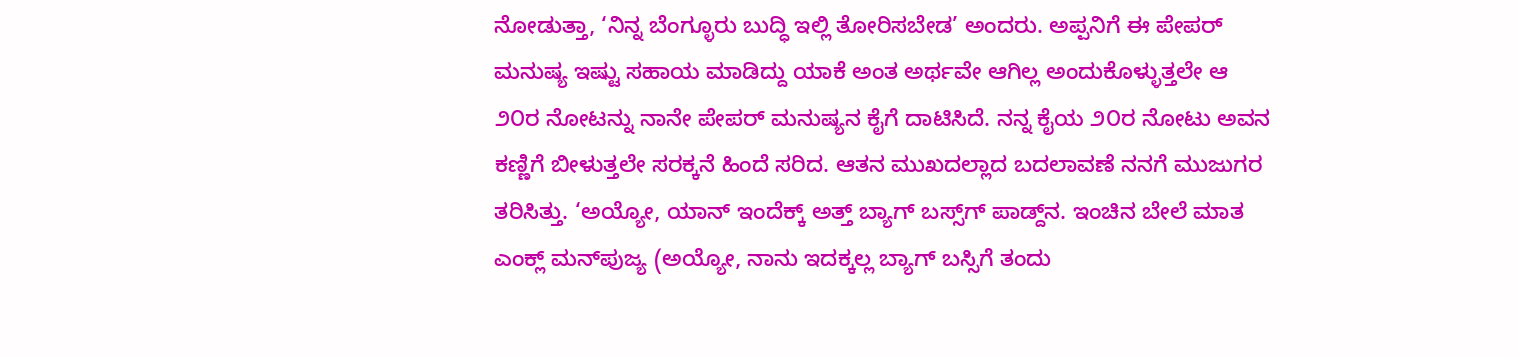ನೋಡುತ್ತಾ, ‘ನಿನ್ನ ಬೆಂಗ್ಳೂರು ಬುದ್ಧಿ ಇಲ್ಲಿ ತೋರಿಸಬೇಡ’ ಅಂದರು. ಅಪ್ಪನಿಗೆ ಈ ಪೇಪರ್‌ ಮನುಷ್ಯ ಇಷ್ಟು ಸಹಾಯ ಮಾಡಿದ್ದು ಯಾಕೆ ಅಂತ ಅರ್ಥವೇ ಆಗಿಲ್ಲ ಅಂದುಕೊಳ್ಳುತ್ತಲೇ ಆ ೨೦ರ ನೋಟನ್ನು ನಾನೇ ಪೇಪರ್‌ ಮನುಷ್ಯನ ಕೈಗೆ ದಾಟಿಸಿದೆ. ನನ್ನ ಕೈಯ ೨೦ರ ನೋಟು ಅವನ ಕಣ್ಣಿಗೆ ಬೀಳುತ್ತಲೇ ಸರಕ್ಕನೆ ಹಿಂದೆ ಸರಿದ. ಆತನ ಮುಖದಲ್ಲಾದ ಬದಲಾವಣೆ ನನಗೆ ಮುಜುಗರ ತರಿಸಿತ್ತು. ‘ಅಯ್ಯೋ, ಯಾನ್‌ ಇಂದೆಕ್ಕ್ ಅತ್ತ್‌ ಬ್ಯಾಗ್‌ ಬಸ್ಸ್‌ಗ್‌ ಪಾಡ್ದ್‌ನ. ಇಂಚಿನ ಬೇಲೆ ಮಾತ ಎಂಕ್ಲ್‌ ಮನ್‌ಪುಜ್ಯ (ಅಯ್ಯೋ, ನಾನು ಇದಕ್ಕಲ್ಲ ಬ್ಯಾಗ್‌ ಬಸ್ಸಿಗೆ ತಂದು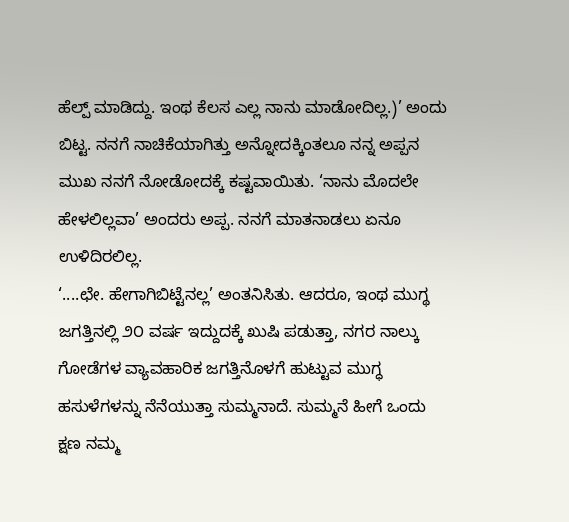ಹೆಲ್ಪ್‌ ಮಾಡಿದ್ದು. ಇಂಥ ಕೆಲಸ ಎಲ್ಲ ನಾನು ಮಾಡೋದಿಲ್ಲ.)’ ಅಂದು ಬಿಟ್ಟ. ನನಗೆ ನಾಚಿಕೆಯಾಗಿತ್ತು ಅನ್ನೋದಕ್ಕಿಂತಲೂ ನನ್ನ ಅಪ್ಪನ ಮುಖ ನನಗೆ ನೋಡೋದಕ್ಕೆ ಕಷ್ಟವಾಯಿತು. ‘ನಾನು ಮೊದಲೇ ಹೇಳಲಿಲ್ಲವಾ’ ಅಂದರು ಅಪ್ಪ. ನನಗೆ ಮಾತನಾಡಲು ಏನೂ ಉಳಿದಿರಲಿಲ್ಲ.
‘....ಛೇ. ಹೇಗಾಗಿಬಿಟ್ಟೆನಲ್ಲ’ ಅಂತನಿಸಿತು. ಆದರೂ, ಇಂಥ ಮುಗ್ಥ ಜಗತ್ತಿನಲ್ಲಿ ೨೦ ವರ್ಷ ಇದ್ದುದಕ್ಕೆ ಖುಷಿ ಪಡುತ್ತಾ, ನಗರ ನಾಲ್ಕು ಗೋಡೆಗಳ ವ್ಯಾವಹಾರಿಕ ಜಗತ್ತಿನೊಳಗೆ ಹುಟ್ಟುವ ಮುಗ್ಧ ಹಸುಳೆಗಳನ್ನು ನೆನೆಯುತ್ತಾ ಸುಮ್ಮನಾದೆ. ಸುಮ್ಮನೆ ಹೀಗೆ ಒಂದು ಕ್ಷಣ ನಮ್ಮ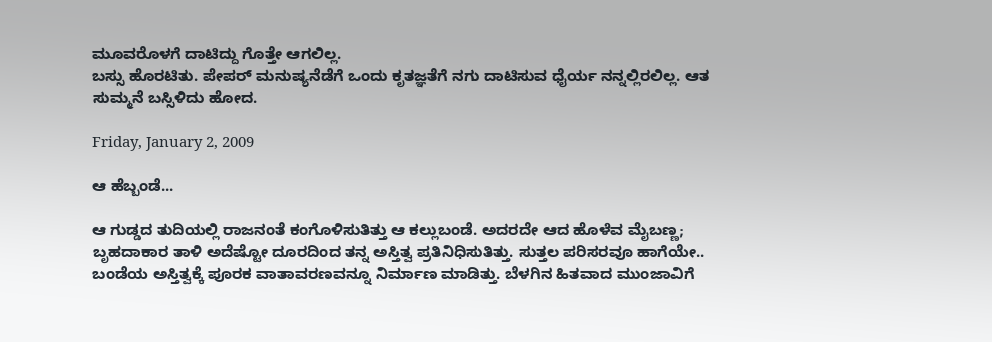ಮೂವರೊಳಗೆ ದಾಟಿದ್ದು ಗೊತ್ತೇ ಆಗಲಿಲ್ಲ.
ಬಸ್ಸು ಹೊರಟಿತು. ಪೇಪರ್‌ ಮನುಷ್ಯನೆಡೆಗೆ ಒಂದು ಕೃತಜ್ಞತೆಗೆ ನಗು ದಾಟಿಸುವ ಧೈರ್ಯ ನನ್ನಲ್ಲಿರಲಿಲ್ಲ. ಆತ ಸುಮ್ಮನೆ ಬಸ್ಸಿಳಿದು ಹೋದ.

Friday, January 2, 2009

ಆ ಹೆಬ್ಬಂಡೆ...

ಆ ಗುಡ್ಡದ ತುದಿಯಲ್ಲಿ ರಾಜನಂತೆ ಕಂಗೊಳಿಸುತಿತ್ತು ಆ ಕಲ್ಲುಬಂಡೆ. ಅದರದೇ ಆದ ಹೊಳೆವ ಮೈಬಣ್ಣ; ಬೃಹದಾಕಾರ ತಾಳಿ ಅದೆಷ್ಟೋ ದೂರದಿಂದ ತನ್ನ ಅಸ್ತಿತ್ವ ಪ್ರತಿನಿಧಿಸುತಿತ್ತು. ಸುತ್ತಲ ಪರಿಸರವೂ ಹಾಗೆಯೇ.. ಬಂಡೆಯ ಅಸ್ತಿತ್ವಕ್ಕೆ ಪೂರಕ ವಾತಾವರಣವನ್ನೂ ನಿರ್ಮಾಣ ಮಾಡಿತ್ತು. ಬೆಳಗಿನ ಹಿತವಾದ ಮುಂಜಾವಿಗೆ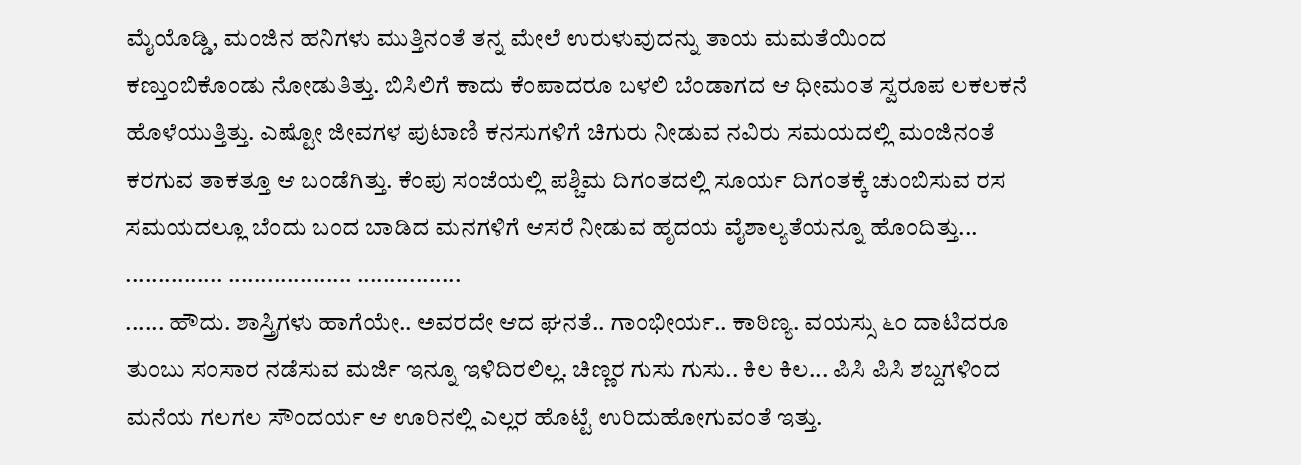ಮೈಯೊಡ್ಡಿ, ಮಂಜಿನ ಹನಿಗಳು ಮುತ್ತಿನಂತೆ ತನ್ನ ಮೇಲೆ ಉರುಳುವುದನ್ನು ತಾಯ ಮಮತೆಯಿಂದ ಕಣ್ತುಂಬಿಕೊಂಡು ನೋಡುತಿತ್ತು. ಬಿಸಿಲಿಗೆ ಕಾದು ಕೆಂಪಾದರೂ ಬಳಲಿ ಬೆಂಡಾಗದ ಆ ಧೀಮಂತ ಸ್ವರೂಪ ಲಕಲಕನೆ ಹೊಳೆಯುತ್ತಿತ್ತು. ಎಷ್ಟೋ ಜೀವಗಳ ಪುಟಾಣಿ ಕನಸುಗಳಿಗೆ ಚಿಗುರು ನೀಡುವ ನವಿರು ಸಮಯದಲ್ಲಿ ಮಂಜಿನಂತೆ ಕರಗುವ ತಾಕತ್ತೂ ಆ ಬಂಡೆಗಿತ್ತು. ಕೆಂಪು ಸಂಜೆಯಲ್ಲಿ ಪಶ್ಚಿಮ ದಿಗಂತದಲ್ಲಿ ಸೂರ್ಯ ದಿಗಂತಕ್ಕೆ ಚುಂಬಿಸುವ ರಸ ಸಮಯದಲ್ಲೂ ಬೆಂದು ಬಂದ ಬಾಡಿದ ಮನಗಳಿಗೆ ಆಸರೆ ನೀಡುವ ಹೃದಯ ವೈಶಾಲ್ಯತೆಯನ್ನೂ ಹೊಂದಿತ್ತು...
............... ................... ................
...... ಹೌದು. ಶಾಸ್ತ್ರಿಗಳು ಹಾಗೆಯೇ.. ಅವರದೇ ಆದ ಘನತೆ.. ಗಾಂಭೀರ್ಯ.. ಕಾಠಿಣ್ಯ. ವಯಸ್ಸು ೬೦ ದಾಟಿದರೂ ತುಂಬು ಸಂಸಾರ ನಡೆಸುವ ಮರ್ಜಿ ಇನ್ನೂ ಇಳಿದಿರಲಿಲ್ಲ. ಚಿಣ್ಣರ ಗುಸು ಗುಸು.. ಕಿಲ ಕಿಲ... ಪಿಸಿ ಪಿಸಿ ಶಬ್ದಗಳಿಂದ ಮನೆಯ ಗಲಗಲ ಸೌಂದರ್ಯ ಆ ಊರಿನಲ್ಲಿ ಎಲ್ಲರ ಹೊಟ್ಟೆ ಉರಿದುಹೋಗುವಂತೆ ಇತ್ತು.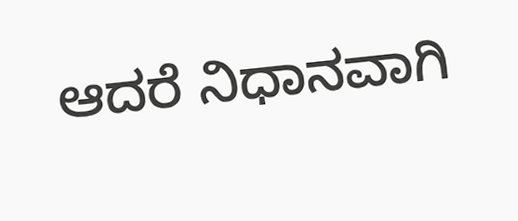ಆದರೆ ನಿಧಾನವಾಗಿ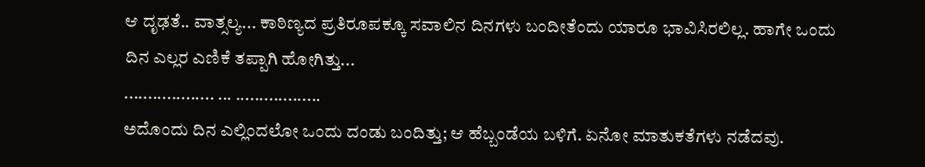ಆ ದೃಢತೆ.. ವಾತ್ಸಲ್ಯ... ಕಾಠಿಣ್ಯದ ಪ್ರತಿರೂಪಕ್ಕೂ ಸವಾಲಿನ ದಿನಗಳು ಬಂದೀತೆಂದು ಯಾರೂ ಭಾವಿಸಿರಲಿಲ್ಲ. ಹಾಗೇ ಒಂದು ದಿನ ಎಲ್ಲರ ಎಣಿಕೆ ತಪ್ಪಾಗಿ ಹೋಗಿತ್ತು...
................... ... ..................
ಅದೊಂದು ದಿನ ಎಲ್ಲಿಂದಲೋ ಒಂದು ದಂಡು ಬಂದಿತ್ತು; ಆ ಹೆಬ್ಬಂಡೆಯ ಬಳಿಗೆ. ಏನೋ ಮಾತುಕತೆಗಳು ನಡೆದವು.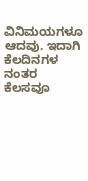ವಿನಿಮಯಗಳೂ ಆದವು. ಇದಾಗಿ ಕೆಲದಿನಗಳ ನಂತರ ಕೆಲಸವೂ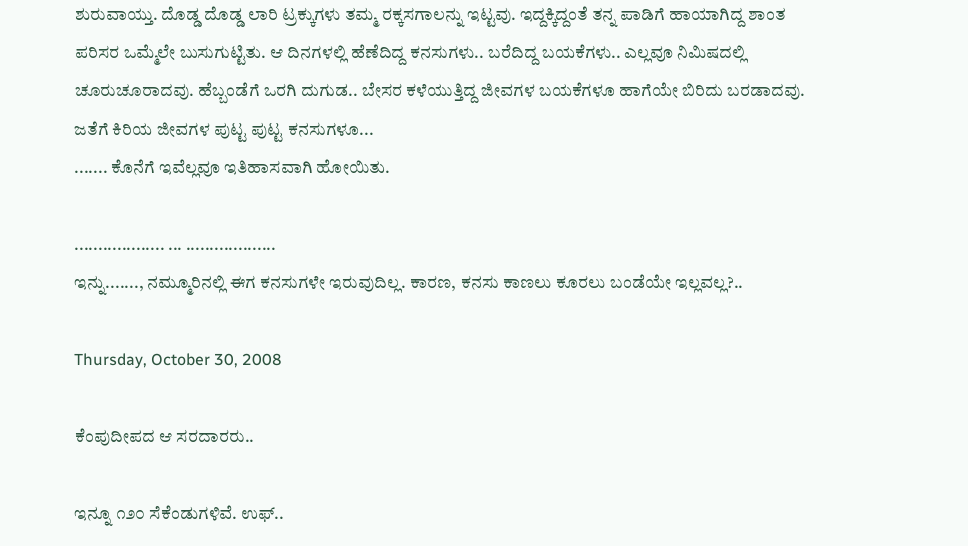ಶುರುವಾಯ್ತು. ದೊಡ್ಡ ದೊಡ್ಡ ಲಾರಿ ಟ್ರಕ್ಕುಗಳು ತಮ್ಮ ರಕ್ಕಸಗಾಲನ್ನು ಇಟ್ಟವು. ಇದ್ದಕ್ಕಿದ್ದಂತೆ ತನ್ನ ಪಾಡಿಗೆ ಹಾಯಾಗಿದ್ದ ಶಾಂತ ಪರಿಸರ ಒಮ್ಮೆಲೇ ಬುಸುಗುಟ್ಟಿತು. ಆ ದಿನಗಳಲ್ಲಿ ಹೆಣೆದಿದ್ದ ಕನಸುಗಳು.. ಬರೆದಿದ್ದ ಬಯಕೆಗಳು.. ಎಲ್ಲವೂ ನಿಮಿಷದಲ್ಲಿ ಚೂರುಚೂರಾದವು. ಹೆಬ್ಬಂಡೆಗೆ ಒರಗಿ ದುಗುಡ.. ಬೇಸರ ಕಳೆಯುತ್ತಿದ್ದ ಜೀವಗಳ ಬಯಕೆಗಳೂ ಹಾಗೆಯೇ ಬಿರಿದು ಬರಡಾದವು. ಜತೆಗೆ ಕಿರಿಯ ಜೀವಗಳ ಪುಟ್ಟ ಪುಟ್ಟ ಕನಸುಗಳೂ...
....... ಕೊನೆಗೆ ಇವೆಲ್ಲವೂ ಇತಿಹಾಸವಾಗಿ ಹೋಯಿತು.

................... ... ...................
ಇನ್ನು......., ನಮ್ಮೂರಿನಲ್ಲಿ ಈಗ ಕನಸುಗಳೇ ಇರುವುದಿಲ್ಲ. ಕಾರಣ, ಕನಸು ಕಾಣಲು ಕೂರಲು ಬಂಡೆಯೇ ಇಲ್ಲವಲ್ಲ?..

Thursday, October 30, 2008

ಕೆಂಪುದೀಪದ ಆ ಸರದಾರರು..

ಇನ್ನೂ ೧೨೦ ಸೆಕೆಂಡುಗಳಿವೆ. ಉಫ್‌..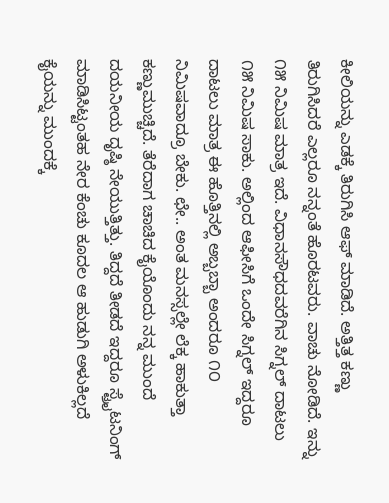ಕೀಲಿಯನ್ನು ಎಡಕ್ಕೆ ತಿರುಗಿಸಿ ಆಫ್‌ ಮಾಡಿದೆ. ಅತ್ತಿತ್ತ ಕಣ್ಣು ತಿರುಗಿಸಿದರೆ ಎಲ್ಲರೂ ನನ್ನಂತೆ ಹೊರಟವರು. ವಾಚು ನೋಡಿದೆ. ಇನ್ನು ೧೫ ನಿಮಿಷ ಮಾತ್ರ ಇದೆ. ವಿಧಾನಸೌಧದವರೆಗಿನ ಸಿಗ್ನಲ್‌ ದಾಟಲು ೧೫ ನಿಮಿಷ ಸಾಕು. ಅಲ್ಲಿಂದ ಆಫೀಸಿಗೆ ಒಂದೇ ಸಿಗ್ನಲ್‌ ಇದ್ದರೂ ದಾಟಲು ಮಾತ್ರ ಈ ಹೊತ್ತಿನಲ್ಲಿ ಅಬ್ಬಬ್ಬಾ ಅಂದರೂ ೧೦ ನಿಮಿಷವಾದ್ರೂ ಬೇಕು. ಛೇ.. ಅಂತ ಮನಸ್ಸಲ್ಲೇ ಲೆಕ್ಕ ಹಾಕುತ್ತಾ ಕಣ್ಣುಮುಚ್ಚಿದೆ. ತೆರೆದಾಗ ಚಾಚಿದ ಕೈಯೊಂದು ನನ್ನ ಮುಂದೆ ದಯನೀಯ ದೃಷ್ಠಿ ನೇಯುತ್ತಿತ್ತು. ತಿದ್ದದೆ ತೀಡದೆ ಇದ್ದರೂ ಸ್ಟ್ರೈಟನಿಂಗ್‌ ಮಾಡಿಸಿಟ್ಟಂತಹ ನೇರ ಕೆಂಚು ಕೂದಲ ಆ ಹುಡುಗಿ ಅಳುಕಿಲ್ಲದೆ ಕೈಯನ್ನು ಮುಂದಕ್ಕೆ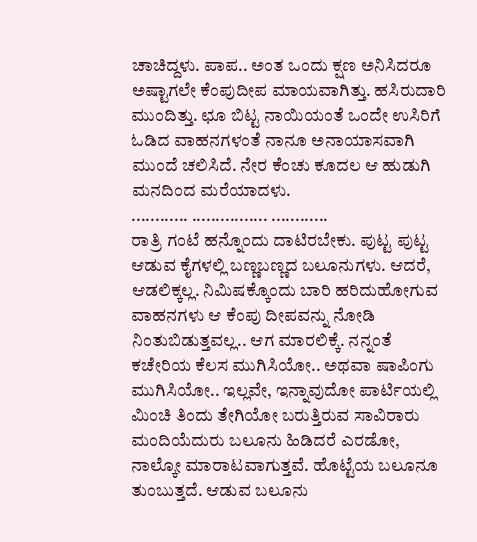ಚಾಚಿದ್ದಳು. ಪಾಪ.. ಅಂತ ಒಂದು ಕ್ಷಣ ಅನಿಸಿದರೂ ಅಷ್ಟಾಗಲೇ ಕೆಂಪುದೀಪ ಮಾಯವಾಗಿತ್ತು. ಹಸಿರುದಾರಿ ಮುಂದಿತ್ತು. ಛೂ ಬಿಟ್ಟ ನಾಯಿಯಂತೆ ಒಂದೇ ಉಸಿರಿಗೆ ಓಡಿದ ವಾಹನಗಳಂತೆ ನಾನೂ ಅನಾಯಾಸವಾಗಿ ಮುಂದೆ ಚಲಿಸಿದೆ. ನೇರ ಕೆಂಚು ಕೂದಲ ಆ ಹುಡುಗಿ ಮನದಿಂದ ಮರೆಯಾದಳು.
............ ................ ............
ರಾತ್ರಿ ಗಂಟೆ ಹನ್ನೊಂದು ದಾಟಿರಬೇಕು. ಪುಟ್ಟ ಪುಟ್ಟ ಆಡುವ ಕೈಗಳಲ್ಲಿ ಬಣ್ಣಬಣ್ಣದ ಬಲೂನುಗಳು. ಆದರೆ, ಆಡಲಿಕ್ಕಲ್ಲ. ನಿಮಿಷಕ್ಕೊಂದು ಬಾರಿ ಹರಿದುಹೋಗುವ ವಾಹನಗಳು ಆ ಕೆಂಪು ದೀಪವನ್ನು ನೋಡಿ ನಿಂತುಬಿಡುತ್ತವಲ್ಲ.. ಆಗ ಮಾರಲಿಕ್ಕೆ. ನನ್ನಂತೆ ಕಚೇರಿಯ ಕೆಲಸ ಮುಗಿಸಿಯೋ.. ಅಥವಾ ಷಾಪಿಂಗು ಮುಗಿಸಿಯೋ.. ಇಲ್ಲವೇ, ಇನ್ನಾವುದೋ ಪಾರ್ಟಿಯಲ್ಲಿ ಮಿಂಚಿ ತಿಂದು ತೇಗಿಯೋ ಬರುತ್ತಿರುವ ಸಾವಿರಾರು ಮಂದಿಯೆದುರು ಬಲೂನು ಹಿಡಿದರೆ ಎರಡೋ, ನಾಲ್ಕೋ ಮಾರಾಟವಾಗುತ್ತವೆ. ಹೊಟ್ಟೆಯ ಬಲೂನೂ ತುಂಬುತ್ತದೆ. ಆಡುವ ಬಲೂನು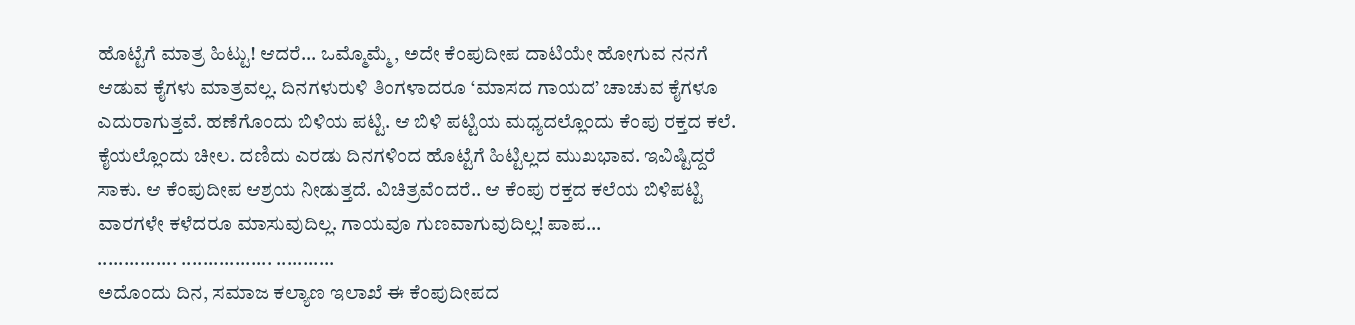ಹೊಟ್ಟೆಗೆ ಮಾತ್ರ ಹಿಟ್ಟು! ಆದರೆ... ಒಮ್ಮೊಮ್ಮೆ, ಅದೇ ಕೆಂಪುದೀಪ ದಾಟಿಯೇ ಹೋಗುವ ನನಗೆ ಆಡುವ ಕೈಗಳು ಮಾತ್ರವಲ್ಲ. ದಿನಗಳುರುಳಿ ತಿಂಗಳಾದರೂ ‘ಮಾಸದ ಗಾಯದ’ ಚಾಚುವ ಕೈಗಳೂ ಎದುರಾಗುತ್ತವೆ. ಹಣೆಗೊಂದು ಬಿಳಿಯ ಪಟ್ಟಿ. ಆ ಬಿಳಿ ಪಟ್ಟಿಯ ಮಧ್ಯದಲ್ಲೊಂದು ಕೆಂಪು ರಕ್ತದ ಕಲೆ. ಕೈಯಲ್ಲೊಂದು ಚೀಲ. ದಣಿದು ಎರಡು ದಿನಗಳಿಂದ ಹೊಟ್ಟೆಗೆ ಹಿಟ್ಟಿಲ್ಲದ ಮುಖಭಾವ. ಇವಿಷ್ಟಿದ್ದರೆ ಸಾಕು. ಆ ಕೆಂಪುದೀಪ ಆಶ್ರಯ ನೀಡುತ್ತದೆ. ವಿಚಿತ್ರವೆಂದರೆ.. ಆ ಕೆಂಪು ರಕ್ತದ ಕಲೆಯ ಬಿಳಿಪಟ್ಟಿ ವಾರಗಳೇ ಕಳೆದರೂ ಮಾಸುವುದಿಲ್ಲ. ಗಾಯವೂ ಗುಣವಾಗುವುದಿಲ್ಲ! ಪಾಪ...
............... ................. ...........
ಅದೊಂದು ದಿನ, ಸಮಾಜ ಕಲ್ಯಾಣ ಇಲಾಖೆ ಈ ಕೆಂಪುದೀಪದ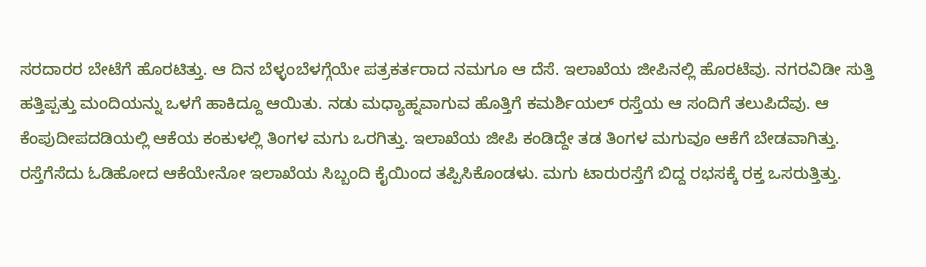ಸರದಾರರ ಬೇಟೆಗೆ ಹೊರಟಿತ್ತು. ಆ ದಿನ ಬೆಳ್ಳಂಬೆಳಗ್ಗೆಯೇ ಪತ್ರಕರ್ತರಾದ ನಮಗೂ ಆ ದೆಸೆ. ಇಲಾಖೆಯ ಜೀಪಿನಲ್ಲಿ ಹೊರಟೆವು. ನಗರವಿಡೀ ಸುತ್ತಿ ಹತ್ತಿಪ್ಪತ್ತು ಮಂದಿಯನ್ನು ಒಳಗೆ ಹಾಕಿದ್ದೂ ಆಯಿತು. ನಡು ಮಧ್ಯಾಹ್ನವಾಗುವ ಹೊತ್ತಿಗೆ ಕಮರ್ಶಿಯಲ್‌ ರಸ್ತೆಯ ಆ ಸಂದಿಗೆ ತಲುಪಿದೆವು. ಆ ಕೆಂಪುದೀಪದಡಿಯಲ್ಲಿ ಆಕೆಯ ಕಂಕುಳಲ್ಲಿ ತಿಂಗಳ ಮಗು ಒರಗಿತ್ತು. ಇಲಾಖೆಯ ಜೀಪಿ ಕಂಡಿದ್ದೇ ತಡ ತಿಂಗಳ ಮಗುವೂ ಆಕೆಗೆ ಬೇಡವಾಗಿತ್ತು. ರಸ್ತೆಗೆಸೆದು ಓಡಿಹೋದ ಆಕೆಯೇನೋ ಇಲಾಖೆಯ ಸಿಬ್ಬಂದಿ ಕೈಯಿಂದ ತಪ್ಪಿಸಿಕೊಂಡಳು. ಮಗು ಟಾರುರಸ್ತೆಗೆ ಬಿದ್ದ ರಭಸಕ್ಕೆ ರಕ್ತ ಒಸರುತ್ತಿತ್ತು.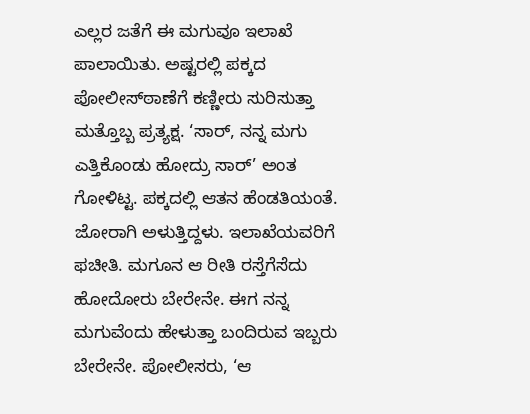ಎಲ್ಲರ ಜತೆಗೆ ಈ ಮಗುವೂ ಇಲಾಖೆ ಪಾಲಾಯಿತು. ಅಷ್ಟರಲ್ಲಿ ಪಕ್ಕದ ಪೋಲೀಸ್‌ಠಾಣೆಗೆ ಕಣ್ಣೀರು ಸುರಿಸುತ್ತಾ ಮತ್ತೊಬ್ಬ ಪ್ರತ್ಯಕ್ಷ. ‘ಸಾರ್‌, ನನ್ನ ಮಗು ಎತ್ತಿಕೊಂಡು ಹೋದ್ರು ಸಾರ್‌’ ಅಂತ ಗೋಳಿಟ್ಟ. ಪಕ್ಕದಲ್ಲಿ ಆತನ ಹೆಂಡತಿಯಂತೆ. ಜೋರಾಗಿ ಅಳುತ್ತಿದ್ದಳು. ಇಲಾಖೆಯವರಿಗೆ ಫಚೀತಿ. ಮಗೂನ ಆ ರೀತಿ ರಸ್ತೆಗೆಸೆದು ಹೋದೋರು ಬೇರೇನೇ. ಈಗ ನನ್ನ ಮಗುವೆಂದು ಹೇಳುತ್ತಾ ಬಂದಿರುವ ಇಬ್ಬರು ಬೇರೇನೇ. ಪೋಲೀಸರು, ‘ಆ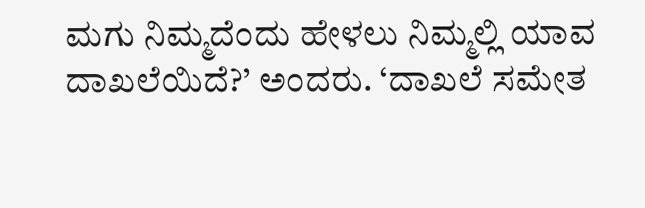ಮಗು ನಿಮ್ಮದೆಂದು ಹೇಳಲು ನಿಮ್ಮಲ್ಲಿ ಯಾವ ದಾಖಲೆಯಿದೆ?’ ಅಂದರು. ‘ದಾಖಲೆ ಸಮೇತ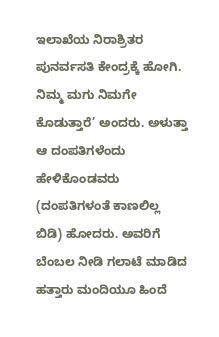ಇಲಾಖೆಯ ನಿರಾಶ್ರಿತರ ಪುನರ್ವಸತಿ ಕೇಂದ್ರಕ್ಕೆ ಹೋಗಿ. ನಿಮ್ಮ ಮಗು ನಿಮಗೇ ಕೊಡುತ್ತಾರೆ’ ಅಂದರು. ಅಳುತ್ತಾ ಆ ದಂಪತಿಗಳೆಂದು ಹೇಳಿಕೊಂಡವರು (ದಂಪತಿಗಳಂತೆ ಕಾಣಲಿಲ್ಲ ಬಿಡಿ) ಹೋದರು. ಅವರಿಗೆ ಬೆಂಬಲ ನೀಡಿ ಗಲಾಟೆ ಮಾಡಿದ ಹತ್ತಾರು ಮಂದಿಯೂ ಹಿಂದೆ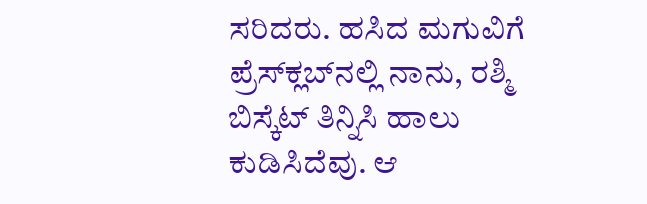ಸರಿದರು. ಹಸಿದ ಮಗುವಿಗೆ ಪ್ರೆಸ್‌ಕ್ಲಬ್‌ನಲ್ಲಿ ನಾನು, ರಶ್ಮಿ ಬಿಸ್ಕೆಟ್‌ ತಿನ್ನಿಸಿ ಹಾಲು ಕುಡಿಸಿದೆವು. ಆ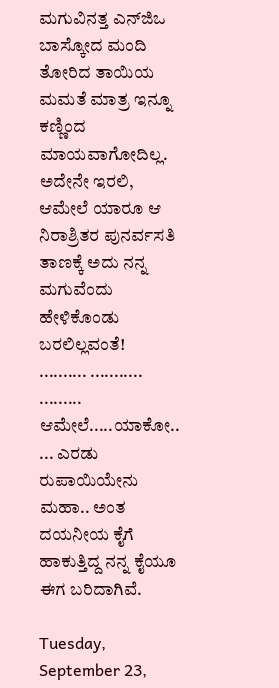ಮಗುವಿನತ್ತ ಎನ್‌ಜಿಒ ಬಾಸ್ಕೋದ ಮಂದಿ ತೋರಿದ ತಾಯಿಯ ಮಮತೆ ಮಾತ್ರ ಇನ್ನೂ ಕಣ್ಣಿಂದ ಮಾಯವಾಗೋದಿಲ್ಲ. ಅದೇನೇ ಇರಲಿ, ಆಮೇಲೆ ಯಾರೂ ಆ ನಿರಾಶ್ರಿತರ ಪುನರ್ವಸತಿ ತಾಣಕ್ಕೆ ಅದು ನನ್ನ ಮಗುವೆಂದು ಹೇಳಿಕೊಂಡು ಬರಲಿಲ್ಲವಂತೆ!
.......... ........... .........
ಆಮೇಲೆ.....ಯಾಕೋ..
... ಎರಡು ರುಪಾಯಿಯೇನು ಮಹಾ.. ಅಂತ ದಯನೀಯ ಕೈಗೆ ಹಾಕುತ್ತಿದ್ದ ನನ್ನ ಕೈಯೂ ಈಗ ಬರಿದಾಗಿವೆ.

Tuesday, September 23,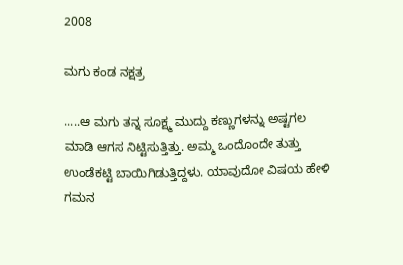2008

ಮಗು ಕಂಡ ನಕ್ಷತ್ರ

.....ಆ ಮಗು ತನ್ನ ಸೂಕ್ಷ್ಮ ಮುದ್ದು ಕಣ್ಣುಗಳನ್ನು ಅಷ್ಟಗಲ ಮಾಡಿ ಆಗಸ ನಿಟ್ಟಿಸುತ್ತಿತ್ತು. ಅಮ್ಮ ಒಂದೊಂದೇ ತುತ್ತು ಉಂಡೆಕಟ್ಟಿ ಬಾಯಿಗಿಡುತ್ತಿದ್ದಳು. ಯಾವುದೋ ವಿಷಯ ಹೇಳಿ ಗಮನ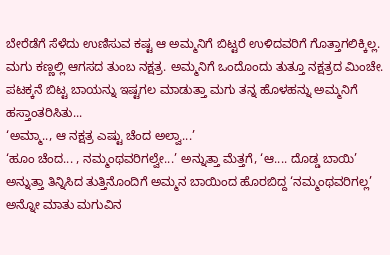ಬೇರೆಡೆಗೆ ಸೆಳೆದು ಉಣಿಸುವ ಕಷ್ಟ ಆ ಅಮ್ಮನಿಗೆ ಬಿಟ್ಟರೆ ಉಳಿದವರಿಗೆ ಗೊತ್ತಾಗಲಿಕ್ಕಿಲ್ಲ. ಮಗು ಕಣ್ಣಲ್ಲಿ ಆಗಸದ ತುಂಬ ನಕ್ಷತ್ರ. ಅಮ್ಮನಿಗೆ ಒಂದೊಂದು ತುತ್ತೂ ನಕ್ಷತ್ರದ ಮಿಂಚೇ. ಪಟಕ್ಕನೆ ಬಿಟ್ಟ ಬಾಯನ್ನು ಇಷ್ಟಗಲ ಮಾಡುತ್ತಾ ಮಗು ತನ್ನ ಹೊಳಹನ್ನು ಅಮ್ಮನಿಗೆ ಹಸ್ತಾಂತರಿಸಿತು...
‘ಅಮ್ಮಾ.., ಆ ನಕ್ಷತ್ರ ಎಷ್ಟು ಚೆಂದ ಅಲ್ವಾ...’
‘ಹೂಂ ಚೆಂದ... , ನಮ್ಮಂಥವರಿಗಲ್ವೇ...’ ಅನ್ನುತ್ತಾ ಮೆತ್ತಗೆ, ‘ಆ.... ದೊಡ್ಡ ಬಾಯಿ’ ಅನ್ನುತ್ತಾ ತಿನ್ನಿಸಿದ ತುತ್ತಿನೊಂದಿಗೆ ಅಮ್ಮನ ಬಾಯಿಂದ ಹೊರಬಿದ್ದ ‘ನಮ್ಮಂಥವರಿಗಲ್ಲ’ ಅನ್ನೋ ಮಾತು ಮಗುವಿನ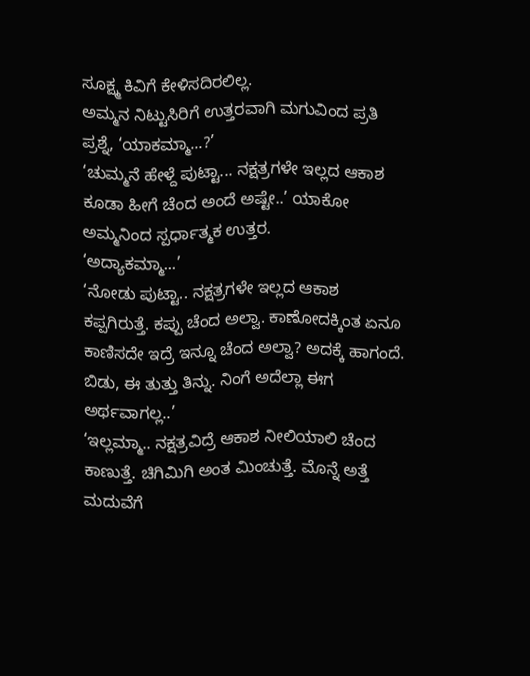ಸೂಕ್ಷ್ಮ ಕಿವಿಗೆ ಕೇಳಿಸದಿರಲಿಲ್ಲ.
ಅಮ್ಮನ ನಿಟ್ಟುಸಿರಿಗೆ ಉತ್ತರವಾಗಿ ಮಗುವಿಂದ ಪ್ರತಿ ಪ್ರಶ್ನೆ, ‘ಯಾಕಮ್ಮಾ...?’
‘ಚುಮ್ಮನೆ ಹೇಳ್ದೆ ಪುಟ್ಟಾ... ನಕ್ಷತ್ರಗಳೇ ಇಲ್ಲದ ಆಕಾಶ ಕೂಡಾ ಹೀಗೆ ಚೆಂದ ಅಂದೆ ಅಷ್ಟೇ..’ ಯಾಕೋ ಅಮ್ಮನಿಂದ ಸ್ಪರ್ಧಾತ್ಮಕ ಉತ್ತರ.
‘ಅದ್ಯಾಕಮ್ಮಾ...’
‘ನೋಡು ಪುಟ್ಟಾ.. ನಕ್ಷತ್ರಗಳೇ ಇಲ್ಲದ ಆಕಾಶ ಕಪ್ಪಗಿರುತ್ತೆ. ಕಪ್ಪು ಚೆಂದ ಅಲ್ವಾ. ಕಾಣೋದಕ್ಕಿಂತ ಏನೂ ಕಾಣಿಸದೇ ಇದ್ರೆ ಇನ್ನೂ ಚೆಂದ ಅಲ್ವಾ? ಅದಕ್ಕೆ ಹಾಗಂದೆ. ಬಿಡು, ಈ ತುತ್ತು ತಿನ್ನು. ನಿಂಗೆ ಅದೆಲ್ಲಾ ಈಗ ಅರ್ಥವಾಗಲ್ಲ..’
‘ಇಲ್ಲಮ್ಮಾ.. ನಕ್ಷತ್ರವಿದ್ರೆ ಆಕಾಶ ನೀಲಿಯಾಲಿ ಚೆಂದ ಕಾಣುತ್ತೆ. ಚಿಗಿಮಿಗಿ ಅಂತ ಮಿಂಚುತ್ತೆ. ಮೊನ್ನೆ ಅತ್ತೆ ಮದುವೆಗೆ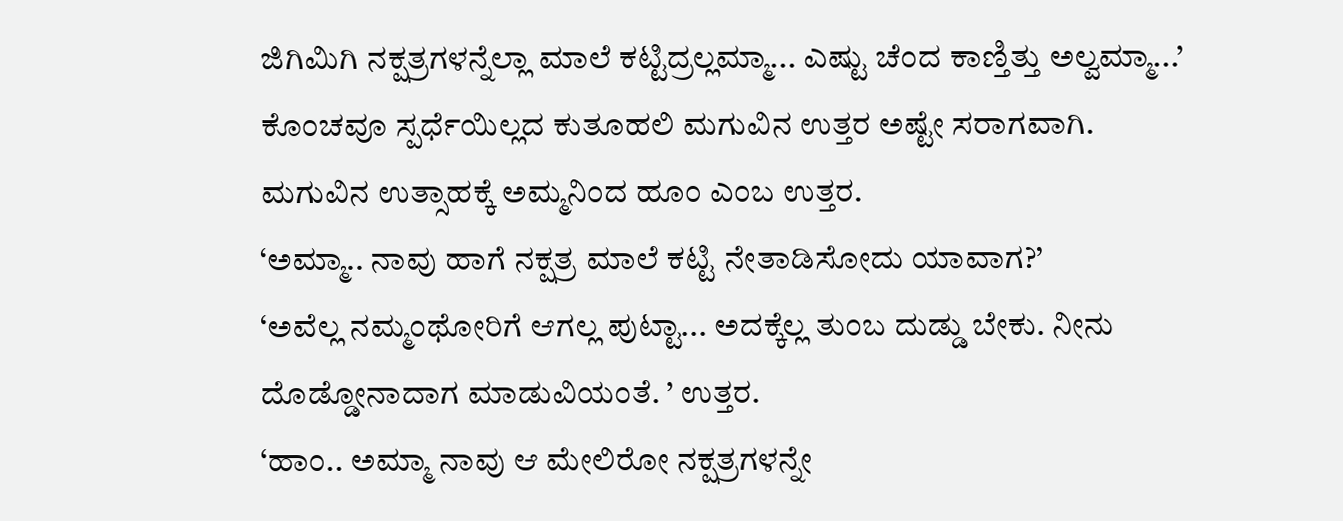ಜಿಗಿಮಿಗಿ ನಕ್ಷತ್ರಗಳನ್ನೆಲ್ಲಾ ಮಾಲೆ ಕಟ್ಟಿದ್ರಲ್ಲಮ್ಮಾ... ಎಷ್ಟು ಚೆಂದ ಕಾಣ್ತಿತ್ತು ಅಲ್ವಮ್ಮಾ...’ ಕೊಂಚವೂ ಸ್ಪರ್ಧೆಯಿಲ್ಲದ ಕುತೂಹಲಿ ಮಗುವಿನ ಉತ್ತರ ಅಷ್ಟೇ ಸರಾಗವಾಗಿ.
ಮಗುವಿನ ಉತ್ಸಾಹಕ್ಕೆ ಅಮ್ಮನಿಂದ ಹೂಂ ಎಂಬ ಉತ್ತರ.
‘ಅಮ್ಮಾ.. ನಾವು ಹಾಗೆ ನಕ್ಷತ್ರ ಮಾಲೆ ಕಟ್ಟಿ ನೇತಾಡಿಸೋದು ಯಾವಾಗ?’
‘ಅವೆಲ್ಲ ನಮ್ಮಂಥೋರಿಗೆ ಆಗಲ್ಲ ಪುಟ್ಟಾ... ಅದಕ್ಕೆಲ್ಲ ತುಂಬ ದುಡ್ಡು ಬೇಕು. ನೀನು ದೊಡ್ಡೋನಾದಾಗ ಮಾಡುವಿಯಂತೆ. ’ ಉತ್ತರ.
‘ಹಾಂ.. ಅಮ್ಮಾ ನಾವು ಆ ಮೇಲಿರೋ ನಕ್ಷತ್ರಗಳನ್ನೇ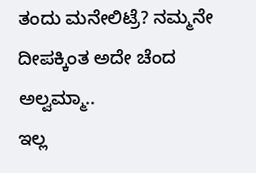ತಂದು ಮನೇಲಿಟ್ರೆ? ನಮ್ಮನೇ ದೀಪಕ್ಕಿಂತ ಅದೇ ಚೆಂದ ಅಲ್ವಮ್ಮಾ..
ಇಲ್ಲ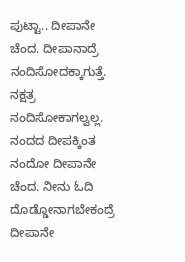ಪುಟ್ಟಾ.. ದೀಪಾನೇ ಚೆಂದ. ದೀಪಾನಾದ್ರೆ ನಂದಿಸೋದಕ್ಕಾಗುತ್ತೆ. ನಕ್ಷತ್ರ ನಂದಿಸೋಕಾಗಲ್ವಲ್ಲ. ನಂದದ ದೀಪಕ್ಕಿಂತ ನಂದೋ ದೀಪಾನೇ ಚೆಂದ. ನೀನು ಓದಿ ದೊಡ್ಡೋನಾಗಬೇಕಂದ್ರೆ ದೀಪಾನೇ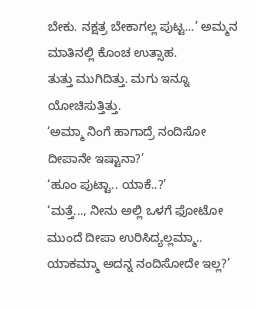ಬೇಕು. ನಕ್ಷತ್ರ ಬೇಕಾಗಲ್ಲ ಪುಟ್ಟ...’ ಅಮ್ಮನ
ಮಾತಿನಲ್ಲಿ ಕೊಂಚ ಉತ್ಸಾಹ.
ತುತ್ತು ಮುಗಿದಿತ್ತು. ಮಗು ಇನ್ನೂ ಯೋಚಿಸುತ್ತಿತ್ತು.
‘ಅಮ್ಮಾ ನಿಂಗೆ ಹಾಗಾದ್ರೆ ನಂದಿಸೋ ದೀಪಾನೇ ಇಷ್ಟಾನಾ?’
‘ಹೂಂ ಪುಟ್ಟಾ.. ಯಾಕೆ..?’
‘ಮತ್ತೆ..., ನೀನು ಅಲ್ಲಿ ಒಳಗೆ ಫೋಟೋ ಮುಂದೆ ದೀಪಾ ಉರಿಸಿದ್ಯಲ್ಲಮ್ಮಾ.. ಯಾಕಮ್ಮಾ ಅದನ್ನ ನಂದಿಸೋದೇ ಇಲ್ಲ?’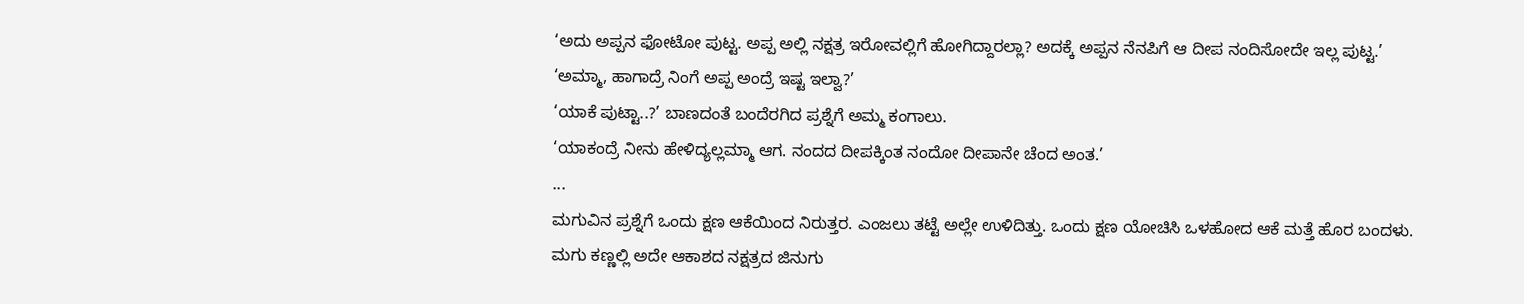‘ಅದು ಅಪ್ಪನ ಫೋಟೋ ಪುಟ್ಟ. ಅಪ್ಪ ಅಲ್ಲಿ ನಕ್ಷತ್ರ ಇರೋವಲ್ಲಿಗೆ ಹೋಗಿದ್ದಾರಲ್ಲಾ? ಅದಕ್ಕೆ ಅಪ್ಪನ ನೆನಪಿಗೆ ಆ ದೀಪ ನಂದಿಸೋದೇ ಇಲ್ಲ ಪುಟ್ಟ.’
‘ಅಮ್ಮಾ, ಹಾಗಾದ್ರೆ ನಿಂಗೆ ಅಪ್ಪ ಅಂದ್ರೆ ಇಷ್ಟ ಇಲ್ವಾ?’
‘ಯಾಕೆ ಪುಟ್ಟಾ..?’ ಬಾಣದಂತೆ ಬಂದೆರಗಿದ ಪ್ರಶ್ನೆಗೆ ಅಮ್ಮ ಕಂಗಾಲು.
‘ಯಾಕಂದ್ರೆ ನೀನು ಹೇಳಿದ್ಯಲ್ಲಮ್ಮಾ ಆಗ. ನಂದದ ದೀಪಕ್ಕಿಂತ ನಂದೋ ದೀಪಾನೇ ಚೆಂದ ಅಂತ.’
...
ಮಗುವಿನ ಪ್ರಶ್ನೆಗೆ ಒಂದು ಕ್ಷಣ ಆಕೆಯಿಂದ ನಿರುತ್ತರ. ಎಂಜಲು ತಟ್ಟೆ ಅಲ್ಲೇ ಉಳಿದಿತ್ತು. ಒಂದು ಕ್ಷಣ ಯೋಚಿಸಿ ಒಳಹೋದ ಆಕೆ ಮತ್ತೆ ಹೊರ ಬಂದಳು. ಮಗು ಕಣ್ಣಲ್ಲಿ ಅದೇ ಆಕಾಶದ ನಕ್ಷತ್ರದ ಜಿನುಗು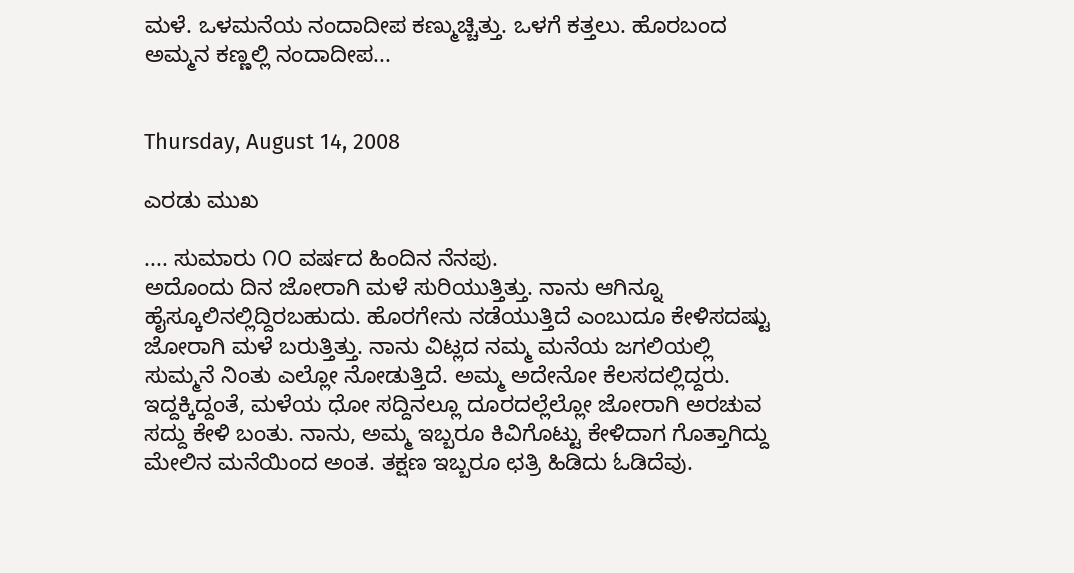ಮಳೆ. ಒಳಮನೆಯ ನಂದಾದೀಪ ಕಣ್ಮುಚ್ಚಿತ್ತು. ಒಳಗೆ ಕತ್ತಲು. ಹೊರಬಂದ ಅಮ್ಮನ ಕಣ್ಣಲ್ಲಿ ನಂದಾದೀಪ...


Thursday, August 14, 2008

ಎರಡು ಮುಖ

.... ಸುಮಾರು ೧೦ ವರ್ಷದ ಹಿಂದಿನ ನೆನಪು.
ಅದೊಂದು ದಿನ ಜೋರಾಗಿ ಮಳೆ ಸುರಿಯುತ್ತಿತ್ತು. ನಾನು ಆಗಿನ್ನೂ ಹೈಸ್ಕೂಲಿನಲ್ಲಿದ್ದಿರಬಹುದು. ಹೊರಗೇನು ನಡೆಯುತ್ತಿದೆ ಎಂಬುದೂ ಕೇಳಿಸದಷ್ಟು ಜೋರಾಗಿ ಮಳೆ ಬರುತ್ತಿತ್ತು. ನಾನು ವಿಟ್ಲದ ನಮ್ಮ ಮನೆಯ ಜಗಲಿಯಲ್ಲಿ ಸುಮ್ಮನೆ ನಿಂತು ಎಲ್ಲೋ ನೋಡುತ್ತಿದೆ. ಅಮ್ಮ ಅದೇನೋ ಕೆಲಸದಲ್ಲಿದ್ದರು. ಇದ್ದಕ್ಕಿದ್ದಂತೆ, ಮಳೆಯ ಧೋ ಸದ್ದಿನಲ್ಲೂ ದೂರದಲ್ಲೆಲ್ಲೋ ಜೋರಾಗಿ ಅರಚುವ ಸದ್ದು ಕೇಳಿ ಬಂತು. ನಾನು, ಅಮ್ಮ ಇಬ್ಬರೂ ಕಿವಿಗೊಟ್ಟು ಕೇಳಿದಾಗ ಗೊತ್ತಾಗಿದ್ದು ಮೇಲಿನ ಮನೆಯಿಂದ ಅಂತ. ತಕ್ಷಣ ಇಬ್ಬರೂ ಛತ್ರಿ ಹಿಡಿದು ಓಡಿದೆವು.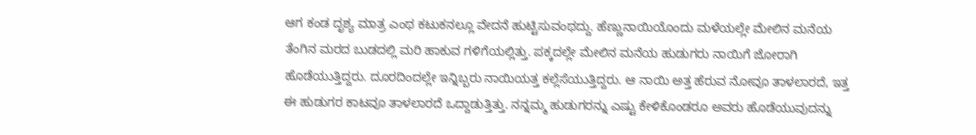ಆಗ ಕಂಡ ದೃಶ್ಯ ಮಾತ್ರ ಎಂಥ ಕಟುಕನಲ್ಲೂ ವೇದನೆ ಹುಟ್ಟಿಸುವಂಥದ್ದು. ಹೆಣ್ಣುನಾಯಿಯೊಂದು ಮಳೆಯಲ್ಲೇ ಮೇಲಿನ ಮನೆಯ ತೆಂಗಿನ ಮರದ ಬುಡದಲ್ಲಿ ಮರಿ ಹಾಕುವ ಗಳಿಗೆಯಲ್ಲಿತ್ತು. ಪಕ್ಕದಲ್ಲೇ ಮೇಲಿನ ಮನೆಯ ಹುಡುಗರು ನಾಯಿಗೆ ಜೋರಾಗಿ ಹೊಡೆಯುತ್ತಿದ್ದರು. ದೂರದಿಂದಲ್ಲೇ ಇನ್ನಿಬ್ಬರು ನಾಯಿಯತ್ತ ಕಲ್ಲೆಸೆಯುತ್ತಿದ್ದರು. ಆ ನಾಯಿ ಅತ್ತ ಹೆರುವ ನೋವೂ ತಾಳಲಾರದೆ, ಇತ್ತ ಈ ಹುಡುಗರ ಕಾಟವೂ ತಾಳಲಾರದೆ ಒದ್ದಾಡುತ್ತಿತ್ತು. ನನ್ನಮ್ಮ ಹುಡುಗರನ್ನು ಎಷ್ಟು ಕೇಳಿಕೊಂಡರೂ ಅವರು ಹೊಡೆಯುವುದನ್ನು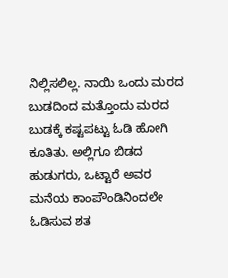ನಿಲ್ಲಿಸಲಿಲ್ಲ. ನಾಯಿ ಒಂದು ಮರದ ಬುಡದಿಂದ ಮತ್ತೊಂದು ಮರದ ಬುಡಕ್ಕೆ ಕಷ್ಟಪಟ್ಟು ಓಡಿ ಹೋಗಿ ಕೂತಿತು. ಅಲ್ಲಿಗೂ ಬಿಡದ ಹುಡುಗರು, ಒಟ್ಟಾರೆ ಅವರ ಮನೆಯ ಕಾಂಪೌಂಡಿನಿಂದಲೇ ಓಡಿಸುವ ಶತ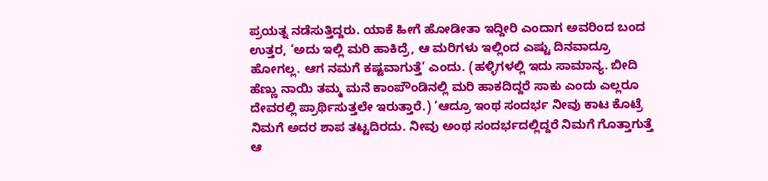ಪ್ರಯತ್ನ ನಡೆಸುತ್ತಿದ್ದರು. ಯಾಕೆ ಹೀಗೆ ಹೋಡೀತಾ ಇದ್ದೀರಿ ಎಂದಾಗ ಅವರಿಂದ ಬಂದ ಉತ್ತರ, ‘ಅದು ಇಲ್ಲಿ ಮರಿ ಹಾಕಿದ್ರೆ, ಆ ಮರಿಗಳು ಇಲ್ಲಿಂದ ಎಷ್ಟು ದಿನವಾದ್ರೂ ಹೋಗಲ್ಲ. ಆಗ ನಮಗೆ ಕಷ್ಟವಾಗುತ್ತೆ’ ಎಂದು. (ಹಳ್ಳಿಗಳಲ್ಲಿ ಇದು ಸಾಮಾನ್ಯ. ಬೀದಿ ಹೆಣ್ಣು ನಾಯಿ ತಮ್ಮ ಮನೆ ಕಾಂಪೌಂಡಿನಲ್ಲಿ ಮರಿ ಹಾಕದಿದ್ದರೆ ಸಾಕು ಎಂದು ಎಲ್ಲರೂ ದೇವರಲ್ಲಿ ಪ್ರಾರ್ಥಿಸುತ್ತಲೇ ಇರುತ್ತಾರೆ.) ‘ಆದ್ರೂ ಇಂಥ ಸಂದರ್ಭ ನೀವು ಕಾಟ ಕೊಟ್ರೆ ನಿಮಗೆ ಅದರ ಶಾಪ ತಟ್ಟದಿರದು. ನೀವು ಅಂಥ ಸಂದರ್ಭದಲ್ಲಿದ್ದರೆ ನಿಮಗೆ ಗೊತ್ತಾಗುತ್ತೆ ಆ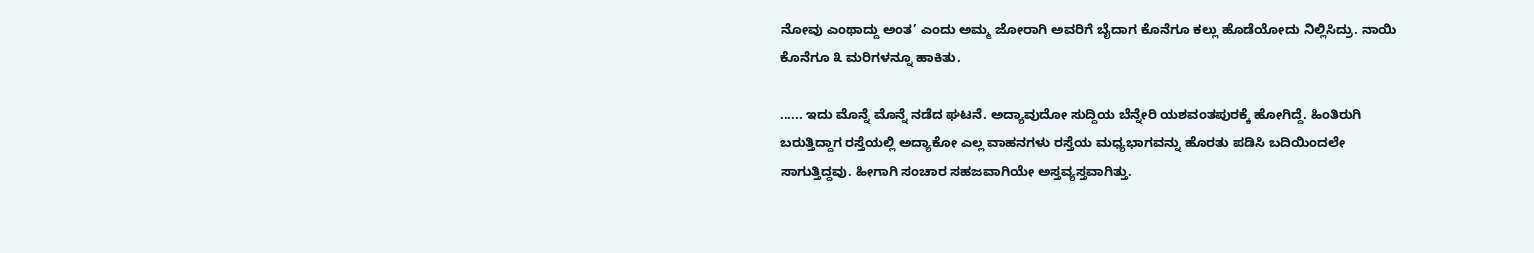ನೋವು ಎಂಥಾದ್ದು ಅಂತ’ ಎಂದು ಅಮ್ಮ ಜೋರಾಗಿ ಅವರಿಗೆ ಬೈದಾಗ ಕೊನೆಗೂ ಕಲ್ಲು ಹೊಡೆಯೋದು ನಿಲ್ಲಿಸಿದ್ರು. ನಾಯಿ ಕೊನೆಗೂ ೩ ಮರಿಗಳನ್ನೂ ಹಾಕಿತು.

...... ಇದು ಮೊನ್ನೆ ಮೊನ್ನೆ ನಡೆದ ಘಟನೆ. ಅದ್ಯಾವುದೋ ಸುದ್ದಿಯ ಬೆನ್ನೇರಿ ಯಶವಂತಪುರಕ್ಕೆ ಹೋಗಿದ್ದೆ. ಹಿಂತಿರುಗಿ ಬರುತ್ತಿದ್ದಾಗ ರಸ್ತೆಯಲ್ಲಿ ಅದ್ಯಾಕೋ ಎಲ್ಲ ವಾಹನಗಳು ರಸ್ತೆಯ ಮಧ್ಯಭಾಗವನ್ನು ಹೊರತು ಪಡಿಸಿ ಬದಿಯಿಂದಲೇ ಸಾಗುತ್ತಿದ್ದವು. ಹೀಗಾಗಿ ಸಂಚಾರ ಸಹಜವಾಗಿಯೇ ಅಸ್ತವ್ಯಸ್ತವಾಗಿತ್ತು.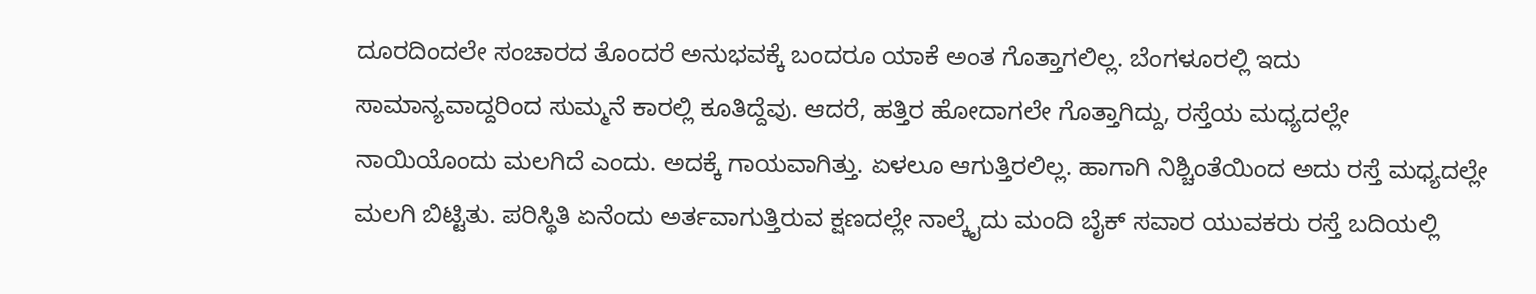ದೂರದಿಂದಲೇ ಸಂಚಾರದ ತೊಂದರೆ ಅನುಭವಕ್ಕೆ ಬಂದರೂ ಯಾಕೆ ಅಂತ ಗೊತ್ತಾಗಲಿಲ್ಲ. ಬೆಂಗಳೂರಲ್ಲಿ ಇದು ಸಾಮಾನ್ಯವಾದ್ದರಿಂದ ಸುಮ್ಮನೆ ಕಾರಲ್ಲಿ ಕೂತಿದ್ದೆವು. ಆದರೆ, ಹತ್ತಿರ ಹೋದಾಗಲೇ ಗೊತ್ತಾಗಿದ್ದು, ರಸ್ತೆಯ ಮಧ್ಯದಲ್ಲೇ ನಾಯಿಯೊಂದು ಮಲಗಿದೆ ಎಂದು. ಅದಕ್ಕೆ ಗಾಯವಾಗಿತ್ತು. ಏಳಲೂ ಆಗುತ್ತಿರಲಿಲ್ಲ. ಹಾಗಾಗಿ ನಿಶ್ಚಿಂತೆಯಿಂದ ಅದು ರಸ್ತೆ ಮಧ್ಯದಲ್ಲೇ ಮಲಗಿ ಬಿಟ್ಟಿತು. ಪರಿಸ್ಥಿತಿ ಏನೆಂದು ಅರ್ತವಾಗುತ್ತಿರುವ ಕ್ಷಣದಲ್ಲೇ ನಾಲ್ಕೈದು ಮಂದಿ ಬೈಕ್‌ ಸವಾರ ಯುವಕರು ರಸ್ತೆ ಬದಿಯಲ್ಲಿ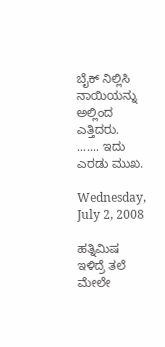ಬೈಕ್‌ ನಿಲ್ಲಿಸಿ ನಾಯಿಯನ್ನು ಅಲ್ಲಿಂದ ಎತ್ತಿದರು.
....... ಇದು ಎರಡು ಮುಖ.

Wednesday, July 2, 2008

ಹತ್ನಿಮಿಷ ಇಳಿದ್ರೆ ತಲೆ ಮೇಲೇ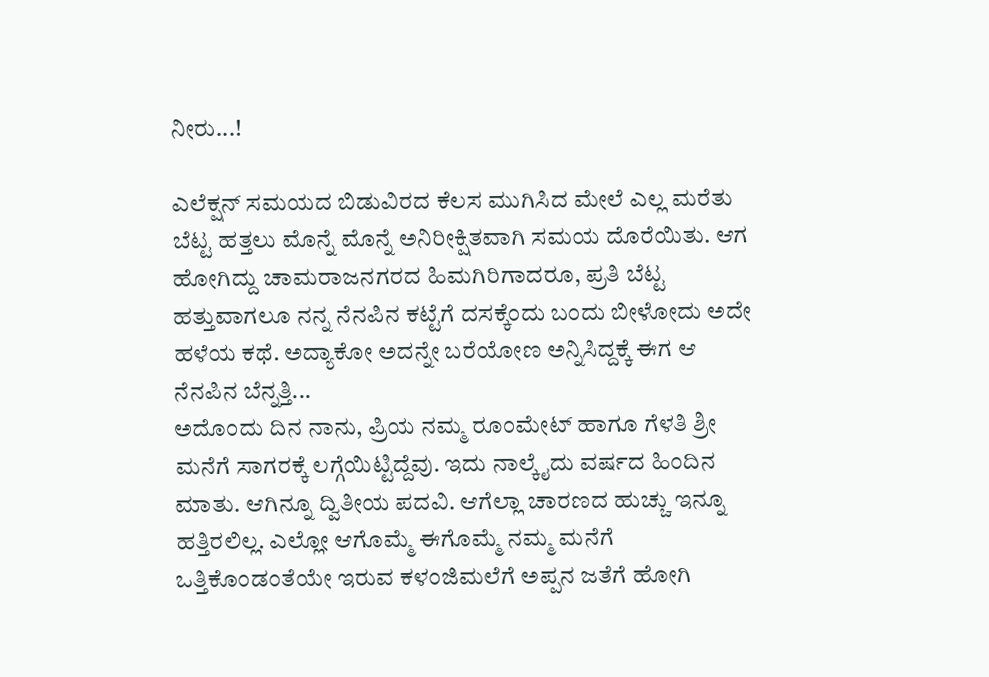ನೀರು...!

ಎಲೆಕ್ಷನ್‌ ಸಮಯದ ಬಿಡುವಿರದ ಕೆಲಸ ಮುಗಿಸಿದ ಮೇಲೆ ಎಲ್ಲ ಮರೆತು ಬೆಟ್ಟ ಹತ್ತಲು ಮೊನ್ನೆ ಮೊನ್ನೆ ಅನಿರೀಕ್ಷಿತವಾಗಿ ಸಮಯ ದೊರೆಯಿತು. ಆಗ ಹೋಗಿದ್ದು ಚಾಮರಾಜನಗರದ ಹಿಮಗಿರಿಗಾದರೂ, ಪ್ರತಿ ಬೆಟ್ಟ ಹತ್ತುವಾಗಲೂ ನನ್ನ ನೆನಪಿನ ಕಟ್ಟೆಗೆ ದಸಕ್ಕೆಂದು ಬಂದು ಬೀಳೋದು ಅದೇ ಹಳೆಯ ಕಥೆ. ಅದ್ಯಾಕೋ ಅದನ್ನೇ ಬರೆಯೋಣ ಅನ್ನಿಸಿದ್ದಕ್ಕೆ ಈಗ ಆ ನೆನಪಿನ ಬೆನ್ನತ್ತಿ...
ಅದೊಂದು ದಿನ ನಾನು, ಪ್ರಿಯ ನಮ್ಮ ರೂಂಮೇಟ್‌ ಹಾಗೂ ಗೆಳತಿ ಶ್ರೀ ಮನೆಗೆ ಸಾಗರಕ್ಕೆ ಲಗ್ಗೆಯಿಟ್ಟಿದ್ದೆವು. ಇದು ನಾಲ್ಕೈದು ವರ್ಷದ ಹಿಂದಿನ ಮಾತು. ಆಗಿನ್ನೂ ದ್ವಿತೀಯ ಪದವಿ. ಆಗೆಲ್ಲಾ ಚಾರಣದ ಹುಚ್ಚು ಇನ್ನೂ ಹತ್ತಿರಲಿಲ್ಲ. ಎಲ್ಲೋ ಆಗೊಮ್ಮೆ ಈಗೊಮ್ಮೆ ನಮ್ಮ ಮನೆಗೆ ಒತ್ತಿಕೊಂಡಂತೆಯೇ ಇರುವ ಕಳಂಜಿಮಲೆಗೆ ಅಪ್ಪನ ಜತೆಗೆ ಹೋಗಿ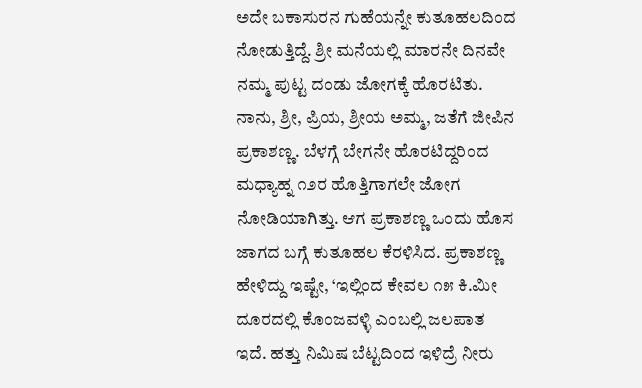ಅದೇ ಬಕಾಸುರನ ಗುಹೆಯನ್ನೇ ಕುತೂಹಲದಿಂದ ನೋಡುತ್ತಿದ್ದೆ. ಶ್ರೀ ಮನೆಯಲ್ಲಿ ಮಾರನೇ ದಿನವೇ ನಮ್ಮ ಪುಟ್ಟ ದಂಡು ಜೋಗಕ್ಕೆ ಹೊರಟಿತು. ನಾನು, ಶ್ರೀ, ಪ್ರಿಯ, ಶ್ರೀಯ ಅಮ್ಮ, ಜತೆಗೆ ಜೀಪಿನ ಪ್ರಕಾಶಣ್ಣ. ಬೆಳಗ್ಗೆ ಬೇಗನೇ ಹೊರಟಿದ್ದರಿಂದ ಮಧ್ಯಾಹ್ನ ೧೨ರ ಹೊತ್ತಿಗಾಗಲೇ ಜೋಗ ನೋಡಿಯಾಗಿತ್ತು. ಆಗ ಪ್ರಕಾಶಣ್ಣ ಒಂದು ಹೊಸ ಜಾಗದ ಬಗ್ಗೆ ಕುತೂಹಲ ಕೆರಳಿಸಿದ. ಪ್ರಕಾಶಣ್ಣ ಹೇಳಿದ್ದು ಇಷ್ಟೇ, ‘ಇಲ್ಲಿಂದ ಕೇವಲ ೧೫ ಕಿ.ಮೀ ದೂರದಲ್ಲಿ ಕೊಂಜವಳ್ಳಿ ಎಂಬಲ್ಲಿ ಜಲಪಾತ ಇದೆ. ಹತ್ತು ನಿಮಿಷ ಬೆಟ್ಟದಿಂದ ಇಳಿದ್ರೆ ನೀರು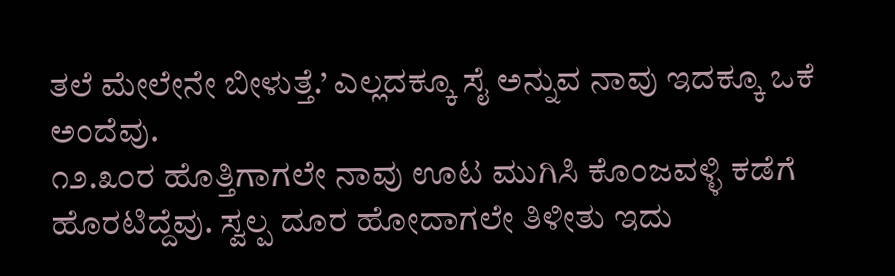ತಲೆ ಮೇಲೇನೇ ಬೀಳುತ್ತೆ.’ ಎಲ್ಲದಕ್ಕೂ ಸೈ ಅನ್ನುವ ನಾವು ಇದಕ್ಕೂ ಒಕೆ ಅಂದೆವು.
೧೨.೩೦ರ ಹೊತ್ತಿಗಾಗಲೇ ನಾವು ಊಟ ಮುಗಿಸಿ ಕೊಂಜವಳ್ಳಿ ಕಡೆಗೆ ಹೊರಟಿದ್ದೆವು. ಸ್ವಲ್ಪ ದೂರ ಹೋದಾಗಲೇ ತಿಳೀತು ಇದು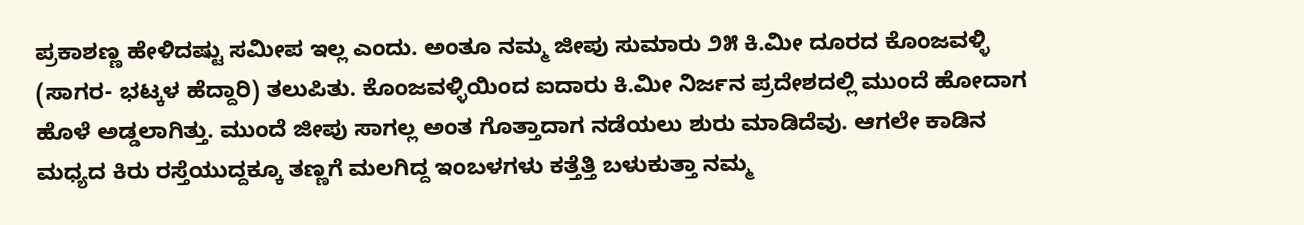ಪ್ರಕಾಶಣ್ಣ ಹೇಳಿದಷ್ಟು ಸಮೀಪ ಇಲ್ಲ ಎಂದು. ಅಂತೂ ನಮ್ಮ ಜೀಪು ಸುಮಾರು ೨೫ ಕಿ.ಮೀ ದೂರದ ಕೊಂಜವಳ್ಳಿ (ಸಾಗರ- ಭಟ್ಕಳ ಹೆದ್ದಾರಿ) ತಲುಪಿತು. ಕೊಂಜವಳ್ಳಿಯಿಂದ ಐದಾರು ಕಿ.ಮೀ ನಿರ್ಜನ ಪ್ರದೇಶದಲ್ಲಿ ಮುಂದೆ ಹೋದಾಗ ಹೊಳೆ ಅಡ್ಡಲಾಗಿತ್ತು. ಮುಂದೆ ಜೀಪು ಸಾಗಲ್ಲ ಅಂತ ಗೊತ್ತಾದಾಗ ನಡೆಯಲು ಶುರು ಮಾಡಿದೆವು. ಆಗಲೇ ಕಾಡಿನ ಮಧ್ಯದ ಕಿರು ರಸ್ತೆಯುದ್ದಕ್ಕೂ ತಣ್ಣಗೆ ಮಲಗಿದ್ದ ಇಂಬಳಗಳು ಕತ್ತೆತ್ತಿ ಬಳುಕುತ್ತಾ ನಮ್ಮ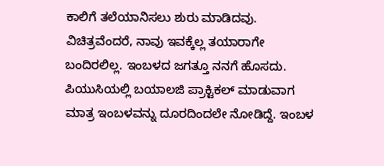ಕಾಲಿಗೆ ತಲೆಯಾನಿಸಲು ಶುರು ಮಾಡಿದವು.
ವಿಚಿತ್ರವೆಂದರೆ, ನಾವು ಇವಕ್ಕೆಲ್ಲ ತಯಾರಾಗೇ ಬಂದಿರಲಿಲ್ಲ. ಇಂಬಳದ ಜಗತ್ತೂ ನನಗೆ ಹೊಸದು. ಪಿಯುಸಿಯಲ್ಲಿ ಬಯಾಲಜಿ ಪ್ರಾಕ್ಟಿಕಲ್‌ ಮಾಡುವಾಗ ಮಾತ್ರ ಇಂಬಳವನ್ನು ದೂರದಿಂದಲೇ ನೋಡಿದ್ದೆ. ಇಂಬಳ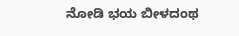ನೋಡಿ ಭಯ ಬೀಳದಂಥ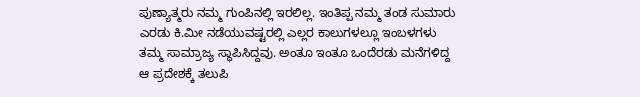ಪುಣ್ಯಾತ್ಮರು ನಮ್ಮ ಗುಂಪಿನಲ್ಲಿ ಇರಲಿಲ್ಲ. ಇಂತಿಪ್ಪ ನಮ್ಮ ತಂಡ ಸುಮಾರು ಎರಡು ಕಿ.ಮೀ ನಡೆಯುವಷ್ಟರಲ್ಲಿ ಎಲ್ಲರ ಕಾಲುಗಳಲ್ಲೂ ಇಂಬಳಗಳು ತಮ್ಮ ಸಾಮ್ರಾಜ್ಯ ಸ್ಥಾಪಿಸಿದ್ದವು. ಅಂತೂ ಇಂತೂ ಒಂದೆರಡು ಮನೆಗಳಿದ್ದ ಆ ಪ್ರದೇಶಕ್ಕೆ ತಲುಪಿ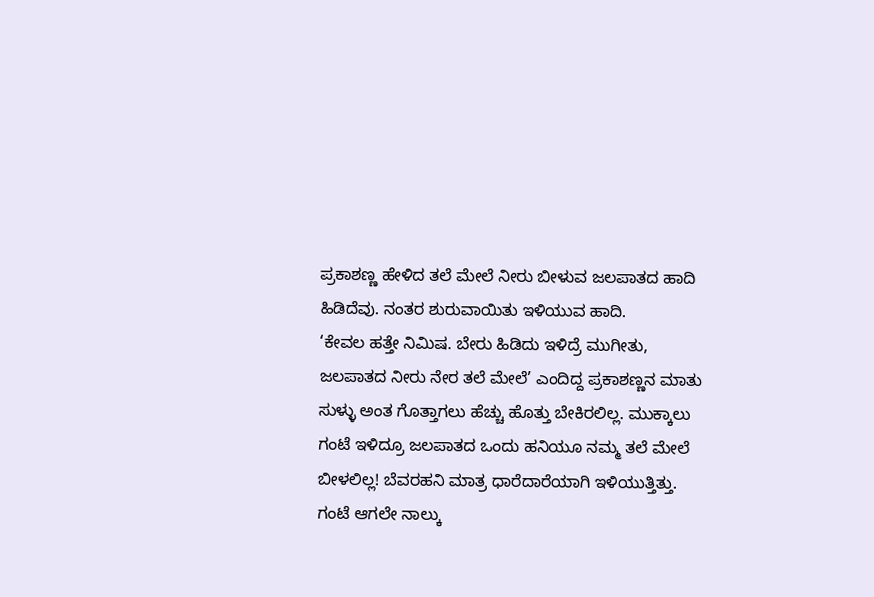ಪ್ರಕಾಶಣ್ಣ ಹೇಳಿದ ತಲೆ ಮೇಲೆ ನೀರು ಬೀಳುವ ಜಲಪಾತದ ಹಾದಿ ಹಿಡಿದೆವು. ನಂತರ ಶುರುವಾಯಿತು ಇಳಿಯುವ ಹಾದಿ.
‘ಕೇವಲ ಹತ್ತೇ ನಿಮಿಷ. ಬೇರು ಹಿಡಿದು ಇಳಿದ್ರೆ ಮುಗೀತು, ಜಲಪಾತದ ನೀರು ನೇರ ತಲೆ ಮೇಲೆ’ ಎಂದಿದ್ದ ಪ್ರಕಾಶಣ್ಣನ ಮಾತು ಸುಳ್ಳು ಅಂತ ಗೊತ್ತಾಗಲು ಹೆಚ್ಚು ಹೊತ್ತು ಬೇಕಿರಲಿಲ್ಲ. ಮುಕ್ಕಾಲು ಗಂಟೆ ಇಳಿದ್ರೂ ಜಲಪಾತದ ಒಂದು ಹನಿಯೂ ನಮ್ಮ ತಲೆ ಮೇಲೆ ಬೀಳಲಿಲ್ಲ! ಬೆವರಹನಿ ಮಾತ್ರ ಧಾರೆದಾರೆಯಾಗಿ ಇಳಿಯುತ್ತಿತ್ತು. ಗಂಟೆ ಆಗಲೇ ನಾಲ್ಕು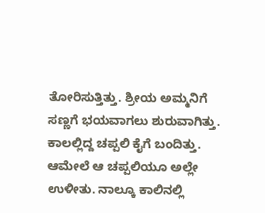ತೋರಿಸುತ್ತಿತ್ತು. ಶ್ರೀಯ ಅಮ್ಮನಿಗೆ ಸಣ್ಣಗೆ ಭಯವಾಗಲು ಶುರುವಾಗಿತ್ತು. ಕಾಲಲ್ಲಿದ್ದ ಚಪ್ಪಲಿ ಕೈಗೆ ಬಂದಿತ್ತು. ಆಮೇಲೆ ಆ ಚಪ್ಪಲಿಯೂ ಅಲ್ಲೇ ಉಳೀತು. ನಾಲ್ಕೂ ಕಾಲಿನಲ್ಲಿ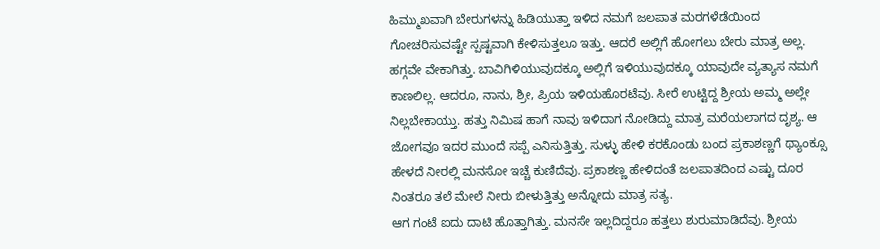ಹಿಮ್ಮುಖವಾಗಿ ಬೇರುಗಳನ್ನು ಹಿಡಿಯುತ್ತಾ ಇಳಿದ ನಮಗೆ ಜಲಪಾತ ಮರಗಳೆಡೆಯಿಂದ ಗೋಚರಿಸುವಷ್ಟೇ ಸ್ಪಷ್ಟವಾಗಿ ಕೇಳಿಸುತ್ತಲೂ ಇತ್ತು. ಆದರೆ ಅಲ್ಲಿಗೆ ಹೋಗಲು ಬೇರು ಮಾತ್ರ ಅಲ್ಲ. ಹಗ್ಗವೇ ವೇಕಾಗಿತ್ತು. ಬಾವಿಗಿಳಿಯುವುದಕ್ಕೂ ಅಲ್ಲಿಗೆ ಇಳಿಯುವುದಕ್ಕೂ ಯಾವುದೇ ವ್ಯತ್ಯಾಸ ನಮಗೆ ಕಾಣಲಿಲ್ಲ. ಆದರೂ, ನಾನು, ಶ್ರೀ, ಪ್ರಿಯ ಇಳಿಯಹೊರಟೆವು. ಸೀರೆ ಉಟ್ಟಿದ್ದ ಶ್ರೀಯ ಅಮ್ಮ ಅಲ್ಲೇ ನಿಲ್ಲಬೇಕಾಯ್ತು. ಹತ್ತು ನಿಮಿಷ ಹಾಗೆ ನಾವು ಇಳಿದಾಗ ನೋಡಿದ್ದು ಮಾತ್ರ ಮರೆಯಲಾಗದ ದೃಶ್ಯ. ಆ ಜೋಗವೂ ಇದರ ಮುಂದೆ ಸಪ್ಪೆ ಎನಿಸುತ್ತಿತ್ತು. ಸುಳ್ಳು ಹೇಳಿ ಕರಕೊಂಡು ಬಂದ ಪ್ರಕಾಶಣ್ಣಗೆ ಥ್ಯಾಂಕ್ಸೂ ಹೇಳದೆ ನೀರಲ್ಲಿ ಮನಸೋ ಇಚ್ಚೆ ಕುಣಿದೆವು. ಪ್ರಕಾಶಣ್ಣ ಹೇಳಿದಂತೆ ಜಲಪಾತದಿಂದ ಎಷ್ಟು ದೂರ ನಿಂತರೂ ತಲೆ ಮೇಲೆ ನೀರು ಬೀಳುತ್ತಿತ್ತು ಅನ್ನೋದು ಮಾತ್ರ ಸತ್ಯ.
ಆಗ ಗಂಟೆ ಐದು ದಾಟಿ ಹೊತ್ತಾಗಿತ್ತು. ಮನಸೇ ಇಲ್ಲದಿದ್ದರೂ ಹತ್ತಲು ಶುರುಮಾಡಿದೆವು. ಶ್ರೀಯ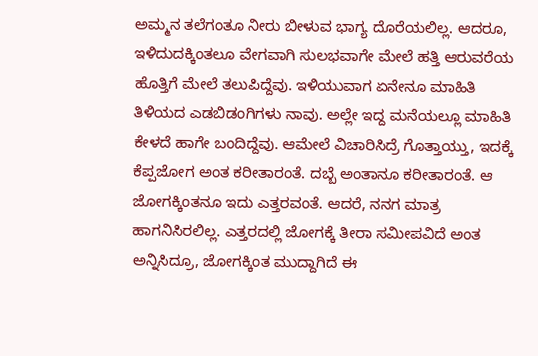ಅಮ್ಮನ ತಲೆಗಂತೂ ನೀರು ಬೀಳುವ ಭಾಗ್ಯ ದೊರೆಯಲಿಲ್ಲ. ಆದರೂ, ಇಳಿದುದಕ್ಕಿಂತಲೂ ವೇಗವಾಗಿ ಸುಲಭವಾಗೇ ಮೇಲೆ ಹತ್ತಿ ಆರುವರೆಯ ಹೊತ್ತಿಗೆ ಮೇಲೆ ತಲುಪಿದ್ದೆವು. ಇಳಿಯುವಾಗ ಏನೇನೂ ಮಾಹಿತಿ ತಿಳಿಯದ ಎಡಬಿಡಂಗಿಗಳು ನಾವು. ಅಲ್ಲೇ ಇದ್ದ ಮನೆಯಲ್ಲೂ ಮಾಹಿತಿ ಕೇಳದೆ ಹಾಗೇ ಬಂದಿದ್ದೆವು. ಆಮೇಲೆ ವಿಚಾರಿಸಿದ್ರೆ ಗೊತ್ತಾಯ್ತು, ಇದಕ್ಕೆ ಕೆಪ್ಪಜೋಗ ಅಂತ ಕರೀತಾರಂತೆ. ದಬ್ಬೆ ಅಂತಾನೂ ಕರೀತಾರಂತೆ. ಆ ಜೋಗಕ್ಕಿಂತನೂ ಇದು ಎತ್ತರವಂತೆ. ಆದರೆ, ನನಗ ಮಾತ್ರ ಹಾಗನಿಸಿರಲಿಲ್ಲ. ಎತ್ತರದಲ್ಲಿ ಜೋಗಕ್ಕೆ ತೀರಾ ಸಮೀಪವಿದೆ ಅಂತ ಅನ್ನಿಸಿದ್ರೂ, ಜೋಗಕ್ಕಿಂತ ಮುದ್ದಾಗಿದೆ ಈ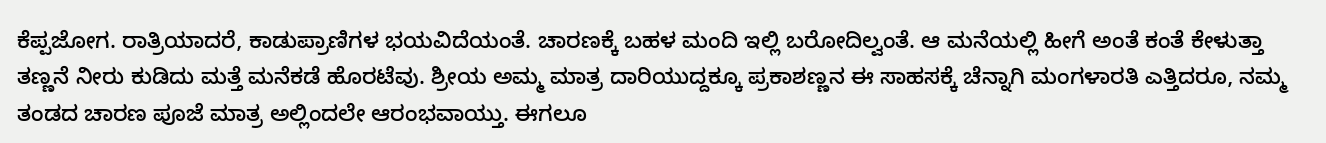ಕೆಪ್ಪಜೋಗ. ರಾತ್ರಿಯಾದರೆ, ಕಾಡುಪ್ರಾಣಿಗಳ ಭಯವಿದೆಯಂತೆ. ಚಾರಣಕ್ಕೆ ಬಹಳ ಮಂದಿ ಇಲ್ಲಿ ಬರೋದಿಲ್ವಂತೆ. ಆ ಮನೆಯಲ್ಲಿ ಹೀಗೆ ಅಂತೆ ಕಂತೆ ಕೇಳುತ್ತಾ ತಣ್ಣನೆ ನೀರು ಕುಡಿದು ಮತ್ತೆ ಮನೆಕಡೆ ಹೊರಟೆವು. ಶ್ರೀಯ ಅಮ್ಮ ಮಾತ್ರ ದಾರಿಯುದ್ದಕ್ಕೂ ಪ್ರಕಾಶಣ್ಣನ ಈ ಸಾಹಸಕ್ಕೆ ಚೆನ್ನಾಗಿ ಮಂಗಳಾರತಿ ಎತ್ತಿದರೂ, ನಮ್ಮ ತಂಡದ ಚಾರಣ ಪೂಜೆ ಮಾತ್ರ ಅಲ್ಲಿಂದಲೇ ಆರಂಭವಾಯ್ತು. ಈಗಲೂ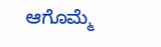ಆಗೊಮ್ಮೆ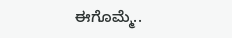ಈಗೊಮ್ಮೆ..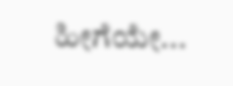ಹೀಗೆಯೇ...